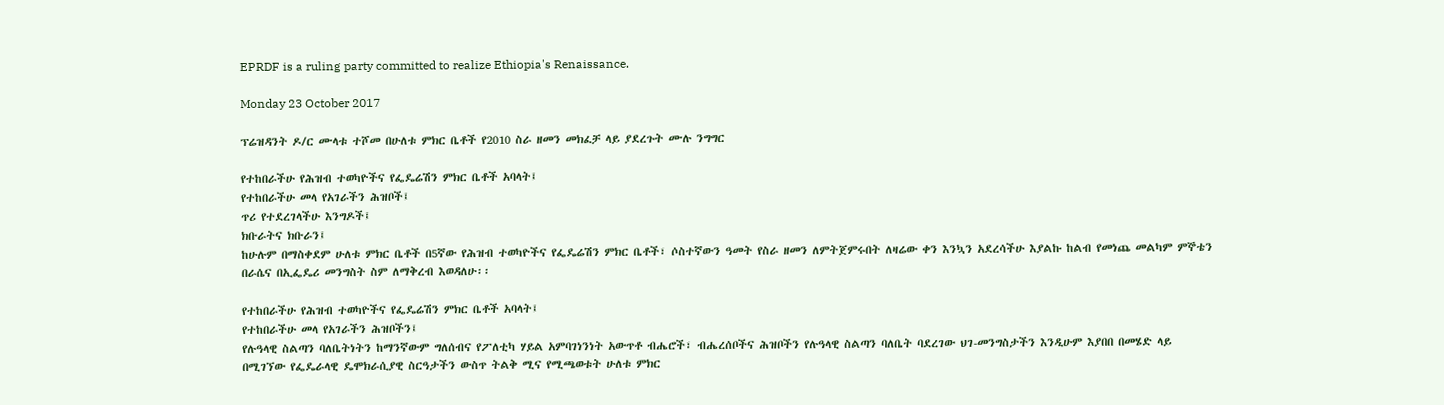EPRDF is a ruling party committed to realize Ethiopia's Renaissance.

Monday 23 October 2017

ፕሬዝዳንት ዶ/ር ሙላቱ ተሾመ በሁለቱ ምክር ቤቶች የ2010 ስራ ዘመን መክፈቻ ላይ ያደረጉት ሙሉ ንግግር

የተከበራችሁ የሕዝብ ተወካዮችና የፌዴሬሽን ምክር ቤቶች አባላት፤
የተከበራችሁ መላ የአገራችን ሕዝቦች፤
ጥሪ የተደረገላችሁ እንግዶች፤
ክቡራትና ክቡራን፤
ከሁሉም በማስቀደም ሁለቱ ምክር ቤቶች በ5ኛው የሕዝብ ተወካዮችና የፌዴሬሽን ምክር ቤቶች፣ ሶስተኛውን ዓመት የስራ ዘመን ለምትጀምሩበት ለዛሬው ቀን እንኳን አደረሳችሁ እያልኩ ከልብ የመነጨ መልካም ምኞቴን በራሴና በኢፌዴሪ መንግስት ስም ለማቅረብ እወዳለሁ፡፡

የተከበራችሁ የሕዝብ ተወካዮችና የፌዴሬሽን ምክር ቤቶች አባላት፤
የተከበራችሁ መላ የአገራችን ሕዝቦችን፤
የሉዓላዊ ስልጣን ባለቤትነትን ከማንኛውም ግለሰብና የፖለቲካ ሃይል አምባገነንነት አውጥቶ ብሔሮች፣ ብሔረሰቦችና ሕዝቦችን የሉዓላዊ ስልጣን ባለቤት ባደረገው ህገ-መንግስታችን እንዲሁም እያበበ በመሄድ ላይ በሚገኘው የፌዴራላዊ ዴሞክራሲያዊ ስርዓታችን ውስጥ ትልቅ ሚና የሚጫወቱት ሁለቱ ምክር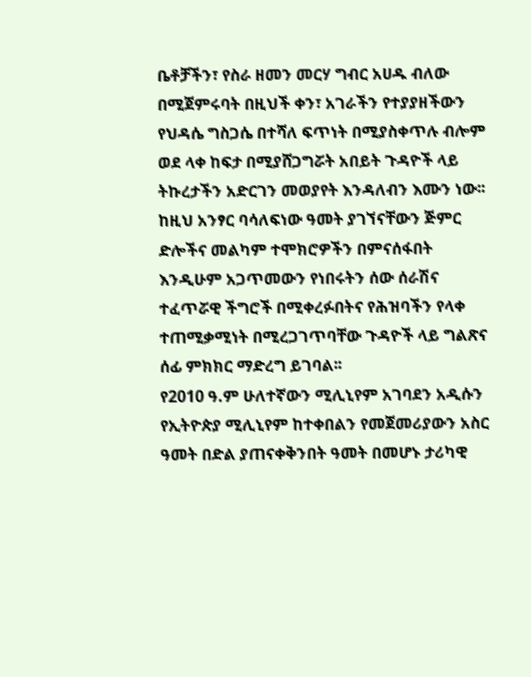ቤቶቻችን፣ የስራ ዘመን መርሃ ግብር አሀዱ ብለው በሚጀምሩባት በዚህች ቀን፣ አገራችን የተያያዘችውን የህዳሴ ግስጋሴ በተሻለ ፍጥነት በሚያስቀጥሉ ብሎም ወደ ላቀ ከፍታ በሚያሸጋግሯት አበይት ጉዳዮች ላይ ትኩረታችን አድርገን መወያየት እንዳለብን እሙን ነው፡፡
ከዚህ አንፃር ባሳለፍነው ዓመት ያገኘናቸውን ጅምር ድሎችና መልካም ተሞክሮዎችን በምናሰፋበት እንዲሁም አጋጥመውን የነበሩትን ሰው ሰራሽና ተፈጥሯዊ ችግሮች በሚቀረፉበትና የሕዝባችን የላቀ ተጠሚቃሚነት በሚረጋገጥባቸው ጉዳዮች ላይ ግልጽና ሰፊ ምክክር ማድረግ ይገባል፡፡
የ2010 ዓ.ም ሁለተኛውን ሚሊኒየም አገባደን አዲሱን የኢትዮጵያ ሚሊኒየም ከተቀበልን የመጀመሪያውን አስር ዓመት በድል ያጠናቀቅንበት ዓመት በመሆኑ ታሪካዊ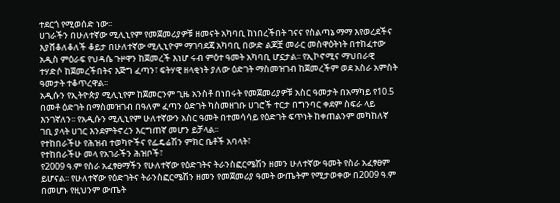ተደርጎ የሚወሰድ ነው፡፡
ሀገራችን በሁለተኛው ሚሊኒየም የመጀመሪያዎቹ ዘመናት አካባቢ ከነበረችበት ገናና የስልጣኔ ማማ እየወረደችና እያሸቆለቆለች ቆይታ በሁለተኛው ሚሊኒዮም ማገባደጃ አካባቢ በውድ ልጆቿ መራር መስዋዕትነት በተከፈተው አዲስ ምዕራፍ የህዳሴ ጉዞዋን ከጀመረች እነሆ ሩብ ምዕተ ዓመት አካባቢ ሆኗታል፡፡ የኢኮኖሚና ማህበራዊ ተሃድሶ ከጀመረችበትና እጅግ ፈጣን፣ ፍትሃዊ ዘላቂነት ያለው ዕድገት ማስመዝገብ ከጀመረችም ወደ አስራ አምስት ዓመታት ተቆጥረዋል፡፡
አዲሱን የኢትዮጵያ ሚሊኒየም ከጀመርንም ጊዜ አንስቶ በነበሩት የመጀመሪያዎቹ አስር ዓመታት በአማካይ የ10.5 በመቶ ዕድገት በማስመዝገብ በዓለም ፈጣን ዕድገት ካስመዘገቡ ሀገሮች ተርታ በግንባር ቀደም ስፍራ ላይ እንገኛለን፡፡ የአዲሱን ሚሊኒየም ሁለተኛውን አስር ዓመት በተመሳሳይ የዕድገት ፍጥነት ከቀጠልንም መካከለኛ ገቢ ያላት ሀገር እንደምትኖረን እርግጠኛ መሆን ይቻላል፡፡
የተከበራችሁ የሕዝብ ተወካዮችና የፌዴሬሽን ምክር ቤቶች አባላት፣
የተከበራችሁ መላ የአገራችን ሕዝቦች፣
የ2009 ዓ.ም የስራ አፈፃፀማችን የሁለተኛው የዕድገትና ትራንስፎርሜሽን ዘመን ሁለተኛው ዓመት የስራ አፈፃፀም ይሆናል፡፡ የሁለተኛው የዕድገትና ትራንስፎርሜሽን ዘመን የመጀመሪያ ዓመት ውጤትም የሚታወቀው በ2009 ዓ.ም በመሆኑ የዚህንም ውጤት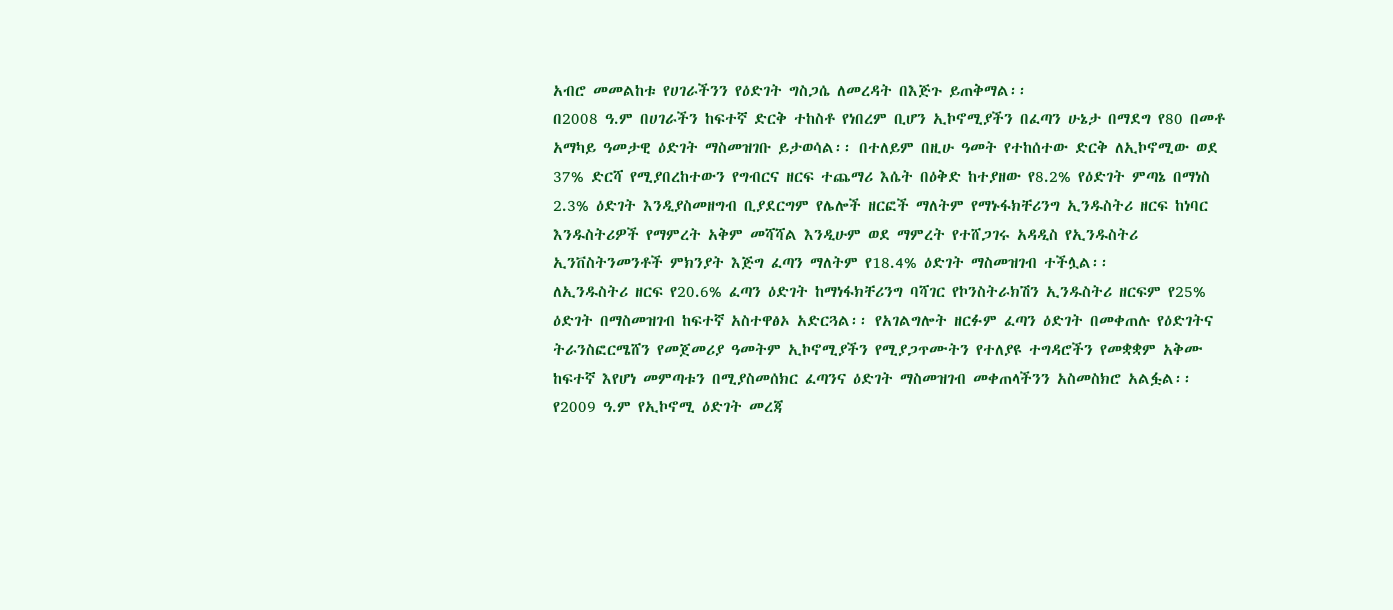አብሮ መመልከቱ የሀገራችንን የዕድገት ግስጋሴ ለመረዳት በእጅጉ ይጠቅማል፡፡
በ2008 ዓ.ም በሀገራችን ከፍተኛ ድርቅ ተከስቶ የነበረም ቢሆን ኢኮኖሚያችን በፈጣን ሁኔታ በማደግ የ80 በመቶ አማካይ ዓመታዊ ዕድገት ማስመዝገቡ ይታወሳል፡፡ በተለይም በዚሁ ዓመት የተከሰተው ድርቅ ለኢኮኖሚው ወደ 37% ድርሻ የሚያበረከተውን የግብርና ዘርፍ ተጨማሪ እሴት በዕቅድ ከተያዘው የ8.2% የዕድገት ምጣኔ በማነስ 2.3% ዕድገት እንዲያስመዘግብ ቢያደርግም የሌሎች ዘርፎች ማለትም የማኑፋክቸሪንግ ኢንዱስትሪ ዘርፍ ከነባር እንዱስትሪዎች የማምረት አቅም መሻሻል እንዲሁም ወደ ማምረት የተሸጋገሩ አዳዲስ የኢንዱስትሪ ኢንቨስትንመንቶች ምክንያት እጅግ ፈጣን ማለትም የ18.4% ዕድገት ማስመዝገብ ተችሏል፡፡
ለኢንዱስትሪ ዘርፍ የ20.6% ፈጣን ዕድገት ከማነፋክቸሪንግ ባሻገር የኮንስትራክሽን ኢንዱስትሪ ዘርፍም የ25% ዕድገት በማስመዝገብ ከፍተኛ አስተዋፅኦ አድርጓል፡፡ የአገልግሎት ዘርፉም ፈጣን ዕድገት በመቀጠሉ የዕድገትና ትራንስፎርሜሸን የመጀመሪያ ዓመትም ኢኮኖሚያችን የሚያጋጥሙትን የተለያዩ ተግዳሮችን የመቋቋም አቅሙ ከፍተኛ እየሆነ መምጣቱን በሚያስመሰክር ፈጣንና ዕድገት ማስመዝገብ መቀጠላችንን አስመስክሮ አልፏል፡፡
የ2009 ዓ.ም የኢኮኖሚ ዕድገት መረጃ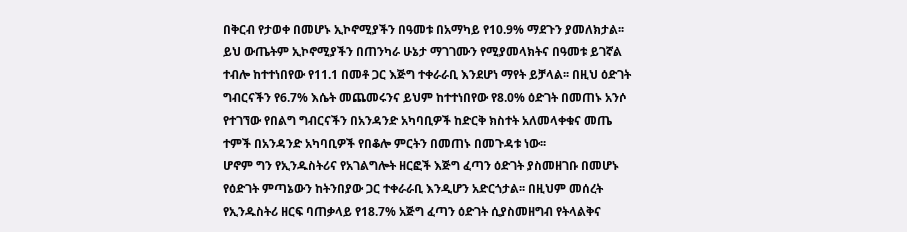በቅርብ የታወቀ በመሆኑ ኢኮኖሚያችን በዓመቱ በአማካይ የ10.9% ማደጉን ያመለክታል፡፡ ይህ ውጤትም ኢኮኖሚያችን በጠንካራ ሁኔታ ማገገሙን የሚያመላክትና በዓመቱ ይገኛል ተብሎ ከተተነበየው የ11.1 በመቶ ጋር እጅግ ተቀራራቢ እንደሆነ ማየት ይቻላል፡፡ በዚህ ዕድገት ግብርናችን የ6.7% እሴት መጨመሩንና ይህም ከተተነበየው የ8.0% ዕድገት በመጠኑ አንሶ የተገኘው የበልግ ግብርናችን በአንዳንድ አካባቢዎች ከድርቅ ክስተት አለመላቀቁና መጤ ተምች በአንዳንድ አካባቢዎች የበቆሎ ምርትን በመጠኑ በመጉዳቱ ነው፡፡
ሆኖም ግን የኢንዱስትሪና የአገልግሎት ዘርፎች እጅግ ፈጣን ዕድገት ያስመዘገቡ በመሆኑ የዕድገት ምጣኔውን ከትንበያው ጋር ተቀራራቢ እንዲሆን አድርጎታል፡፡ በዚህም መሰረት የኢንዱስትሪ ዘርፍ ባጠቃላይ የ18.7% አጅግ ፈጣን ዕድገት ሲያስመዘግብ የትላልቅና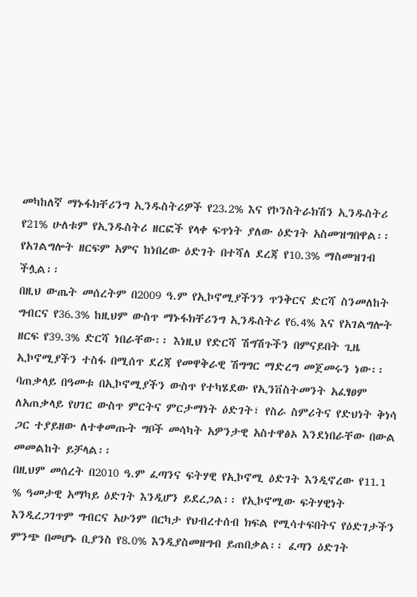መካከለኛ ማኑፋክቸሪንግ ኢንዱስትሪዎች የ23.2% እና የኮንስትራክሽን ኢንዱስትሪ የ21% ሁለቱም የኢንዱስትሪ ዘርፎች የላቀ ፍጥነት ያለው ዕድገት አስመዝግበዋል፡፡ የአገልግሎት ዘርፍም አምና ከነበረው ዕድገት በተሻለ ደረጃ የ10.3% ማስመዝገብ ችሏል፡፡
በዚህ ውጤት መሰረትም በ2009 ዓ.ም የኢኮኖሚያችንን ጥንቅርና ድርሻ ስንመለከት ግብርና የ36.3% ከዚህም ውስጥ ማኑፋክቸሪንግ ኢንዱስትሪ የ6.4% እና የአገልግሎት ዘርፍ የ39.3% ድርሻ ነበራቸው፡፡ እነዚህ የድርሻ ሽግሽጉችን በምናይበት ጊዜ ኢኮኖሚያችን ተስፋ በሚሰጥ ደረጃ የመዋቅራዊ ሽግግር ማድረግ መጀመሩን ነው፡፡
ባጠቃላይ በዓመቱ በኢኮኖሚያችን ውስጥ የተካሄደው የኢንቨስትመንት አፈፃፀም ለአጠቃላይ የሀገር ውስጥ ምርትና ምርታማነት ዕድገት፣ የስራ ስምሪትና የድህነት ቅነሳ ጋር ተያይዘው ለተቀመጡት ግቦች መሳካት አዎንታዊ አስተዋፅኦ እንደነበራቸው በውል መመልከት ይቻላል፡፡
በዚህም መሰረት በ2010 ዓ.ም ፈጣንና ፍትሃዊ የኢኮኖሚ ዕድገት እንዲኖረው የ11.1 % ዓመታዊ አማካይ ዕድገት እንዲሆን ይደረጋል፡፡ የኢኮኖሚው ፍትሃዊነት እንዲረጋገጥም ግብርና አሁንም በርካታ የህብረተሰብ ክፍል የሚሳተፍበትና የዕድገታችን ምንጭ በመሆኑ ቢያንስ የ8.0% እንዲያስመዘግብ ይጠበቃል፡፡ ፈጣን ዕድገት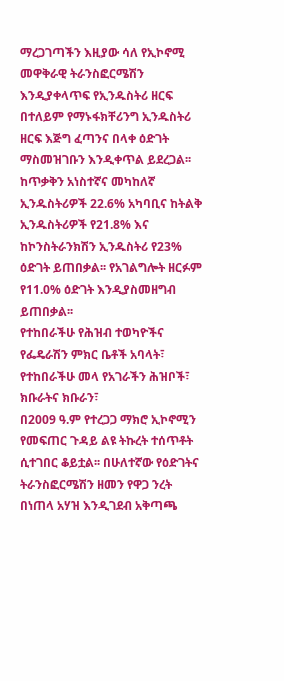ማረጋገጣችን እዚያው ሳለ የኢኮኖሚ መዋቅራዊ ትራንስፎርሜሽን እንዲያቀላጥፍ የኢንዱስትሪ ዘርፍ በተለይም የማኑፋክቸሪንግ ኢንዱስትሪ ዘርፍ እጅግ ፈጣንና በላቀ ዕድገት ማስመዝገቡን እንዲቀጥል ይደረጋል፡፡ ከጥቃቅን አነስተኛና መካከለኛ ኢንዱስትሪዎች 22.6% አካባቢና ከትልቅ ኢንዱስትሪዎች የ21.8% እና ከኮንስትራንክሽን ኢንዱስትሪ የ23% ዕድገት ይጠበቃል፡፡ የአገልግሎት ዘርፉም የ11.0% ዕድገት እንዲያስመዘግብ ይጠበቃል፡፡
የተከበራችሁ የሕዝብ ተወካዮችና የፌዴራሽን ምክር ቤቶች አባላት፣
የተከበራችሁ መላ የአገራችን ሕዝቦች፣
ክቡራትና ክቡራን፣
በ2009 ዓ.ም የተረጋጋ ማክሮ ኢኮኖሚን የመፍጠር ጉዳይ ልዩ ትኩረት ተሰጥቶት ሲተገበር ቆይቷል፡፡ በሁለተኛው የዕድገትና ትራንስፎርሜሽን ዘመን የዋጋ ንረት በነጠላ አሃዝ እንዲገደብ አቅጣጫ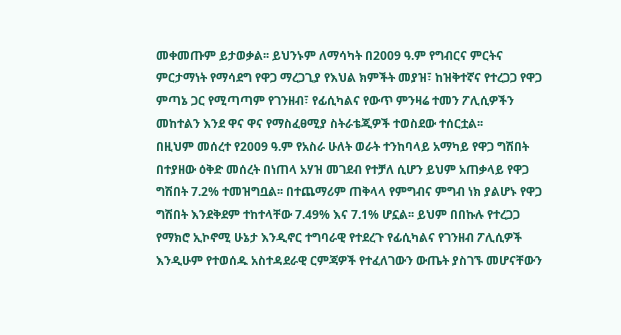መቀመጡም ይታወቃል፡፡ ይህንኑም ለማሳካት በ2009 ዓ.ም የግብርና ምርትና ምርታማነት የማሳደግ የዋጋ ማረጋጊያ የእህል ክምችት መያዝ፣ ከዝቅተኛና የተረጋጋ የዋጋ ምጣኔ ጋር የሚጣጣም የገንዘብ፣ የፊሲካልና የውጥ ምንዛሬ ተመን ፖሊሲዎችን መከተልን እንደ ዋና ዋና የማስፈፀሚያ ስትራቴጂዎች ተወስደው ተሰርቷል፡፡
በዚህም መሰረተ የ2009 ዓ.ም የአስራ ሁለት ወራት ተንከባላይ አማካይ የዋጋ ግሽበት በተያዘው ዕቅድ መሰረት በነጠላ አሃዝ መገደብ የተቻለ ሲሆን ይህም አጠቃላይ የዋጋ ግሽበት 7.2% ተመዝግቧል፡፡ በተጨማሪም ጠቅላላ የምግብና ምግብ ነክ ያልሆኑ የዋጋ ግሽበት እንደቅደም ተከተላቸው 7.49% እና 7.1% ሆኗል፡፡ ይህም በበኩሉ የተረጋጋ የማክሮ ኢኮኖሚ ሁኔታ እንዲኖር ተግባራዊ የተደረጉ የፊሲካልና የገንዘብ ፖሊሲዎች እንዲሁም የተወሰዱ አስተዳደራዊ ርምጃዎች የተፈለገውን ውጤት ያስገኙ መሆናቸውን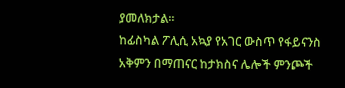ያመለክታል፡፡
ከፊስካል ፖሊሲ አኳያ የአገር ውስጥ የፋይናንስ አቅምን በማጠናር ከታክስና ሌሎች ምንጮች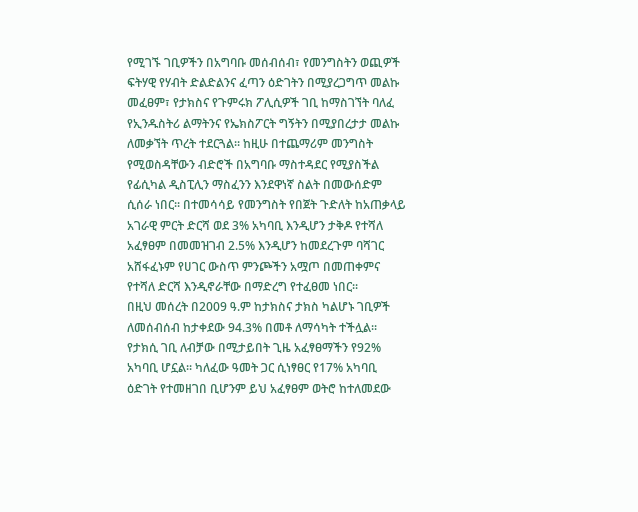የሚገኙ ገቢዎችን በአግባቡ መሰብሰብ፣ የመንግስትን ወጪዎች ፍትሃዊ የሃብት ድልድልንና ፈጣን ዕድገትን በሚያረጋግጥ መልኩ መፈፀም፣ የታክስና የጉምሩክ ፖሊሲዎች ገቢ ከማስገኘት ባለፈ የኢንዱስትሪ ልማትንና የኤክስፖርት ግኝትን በሚያበረታታ መልኩ ለመቃኘት ጥረት ተደርጓል፡፡ ከዚሁ በተጨማሪም መንግስት የሚወስዳቸውን ብድሮች በአግባቡ ማስተዳደር የሚያስችል የፊሲካል ዲስፒሊን ማስፈንን እንደዋነኛ ስልት በመውሰድም ሲሰራ ነበር፡፡ በተመሳሳይ የመንግስት የበጀት ጉድለት ከአጠቃላይ አገራዊ ምርት ድርሻ ወደ 3% አካባቢ እንዲሆን ታቅዶ የተሻለ አፈፃፀም በመመዝገብ 2.5% እንዲሆን ከመደረጉም ባሻገር አሸፋፈኑም የሀገር ውስጥ ምንጮችን አሟጦ በመጠቀምና የተሻለ ድርሻ እንዲኖራቸው በማድረግ የተፈፀመ ነበር፡፡
በዚህ መሰረት በ2009 ዓ.ም ከታክስና ታክስ ካልሆኑ ገቢዎች ለመሰብሰብ ከታቀደው 94.3% በመቶ ለማሳካት ተችሏል፡፡ የታክሲ ገቢ ለብቻው በሚታይበት ጊዜ አፈፃፀማችን የ92% አካባቢ ሆኗል፡፡ ካለፈው ዓመት ጋር ሲነፃፀር የ17% አካባቢ ዕድገት የተመዘገበ ቢሆንም ይህ አፈፃፀም ወትሮ ከተለመደው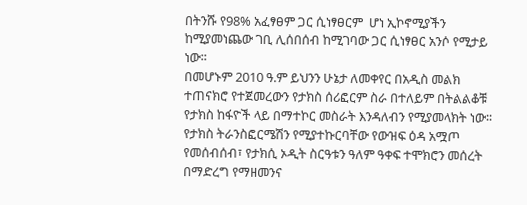በትንሹ የ98% አፈፃፀም ጋር ሲነፃፀርም  ሆነ ኢኮኖሚያችን ከሚያመነጨው ገቢ ሊሰበሰብ ከሚገባው ጋር ሲነፃፀር አንሶ የሚታይ ነው፡፡
በመሆኑም 2010 ዓ.ም ይህንን ሁኔታ ለመቀየር በአዲስ መልክ ተጠናክሮ የተጀመረውን የታክስ ሰሪፎርም ስራ በተለይም በትልልቆቹ የታክስ ከፋዮች ላይ በማተኮር መስራት እንዳለብን የሚያመላክት ነው፡፡ የታክስ ትራንስፎርሜሽን የሚያተኩርባቸው የውዝፍ ዕዳ አሟጦ የመሰብሰብ፣ የታክሲ ኦዲት ስርዓቱን ዓለም ዓቀፍ ተሞክሮን መሰረት በማድረግ የማዘመንና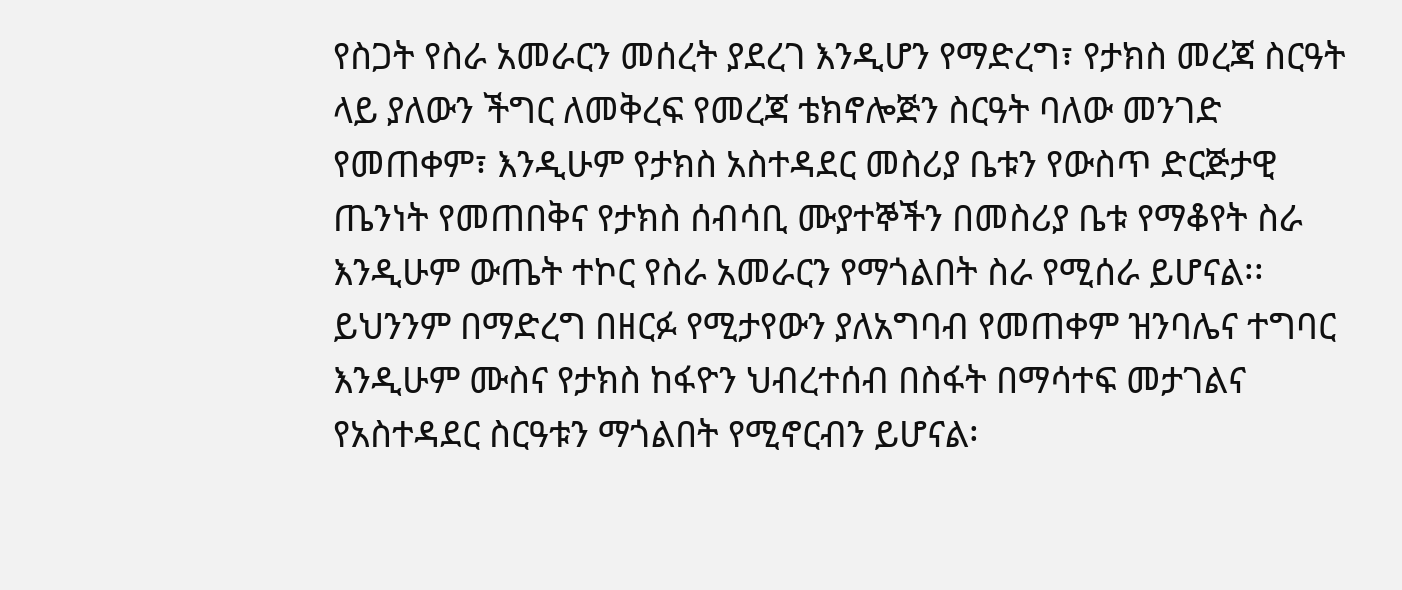የስጋት የስራ አመራርን መሰረት ያደረገ እንዲሆን የማድረግ፣ የታክስ መረጃ ስርዓት ላይ ያለውን ችግር ለመቅረፍ የመረጃ ቴክኖሎጅን ስርዓት ባለው መንገድ የመጠቀም፣ እንዲሁም የታክስ አስተዳደር መስሪያ ቤቱን የውስጥ ድርጅታዊ ጤንነት የመጠበቅና የታክስ ሰብሳቢ ሙያተኞችን በመስሪያ ቤቱ የማቆየት ስራ እንዲሁም ውጤት ተኮር የስራ አመራርን የማጎልበት ስራ የሚሰራ ይሆናል፡፡
ይህንንም በማድረግ በዘርፉ የሚታየውን ያለአግባብ የመጠቀም ዝንባሌና ተግባር እንዲሁም ሙስና የታክስ ከፋዮን ህብረተሰብ በስፋት በማሳተፍ መታገልና የአስተዳደር ስርዓቱን ማጎልበት የሚኖርብን ይሆናል፡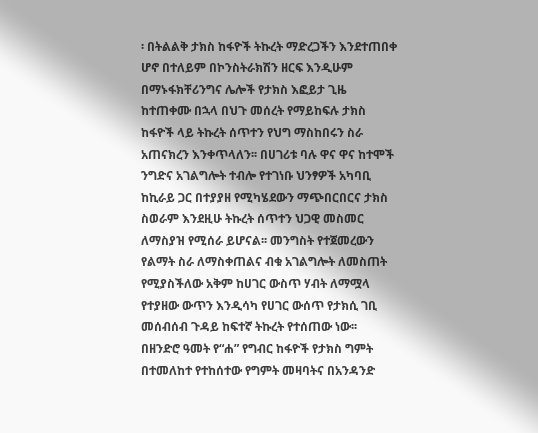፡ በትልልቅ ታክስ ከፋዮች ትኩረት ማድረጋችን እንደተጠበቀ ሆኖ በተለይም በኮንስትራክሽን ዘርፍ እንዲሁም በማኑፋክቸሪንግና ሌሎች የታክስ እፎይታ ጊዜ ከተጠቀሙ በኋላ በህጉ መሰረት የማይከፍሉ ታክስ ከፋዮች ላይ ትኩረት ሰጥተን የህግ ማስከበሩን ስራ አጠናክረን እንቀጥላለን፡፡ በሀገሪቱ ባሉ ዋና ዋና ከተሞች ንግድና አገልግሎት ተብሎ የተገነቡ ህንፃዎች አካባቢ ከኪራይ ጋር በተያያዘ የሚካሄደውን ማጭበርበርና ታክስ ስወራም እንደዚሁ ትኩረት ሰጥተን ህጋዊ መስመር ለማስያዝ የሚሰራ ይሆናል፡፡ መንግስት የተጀመረውን የልማት ስራ ለማስቀጠልና ብቁ አገልግሎት ለመስጠት የሚያስችለው አቅም ከሀገር ውስጥ ሃብት ለማሟላ የተያዘው ውጥን እንዲሳካ የሀገር ውሰጥ የታክሲ ገቢ መሰብሰብ ጉዳይ ከፍተኛ ትኩረት የተሰጠው ነው፡፡
በዘንድሮ ዓመት የ“ሐ” የግብር ከፋዮች የታክስ ግምት በተመለከተ የተከሰተው የግምት መዛባትና በአንዳንድ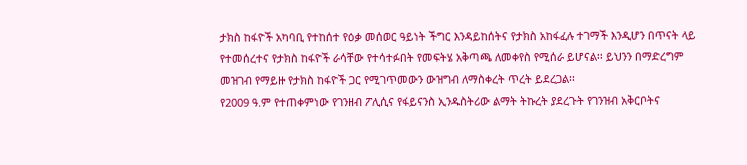ታክስ ከፋዮች አካባቢ የተከሰተ የዕቃ መሰወር ዓይነት ችግር እንዳይከሰትና የታክስ አከፋፈሉ ተገማች እንዲሆን በጥናት ላይ የተመሰረተና የታክስ ከፋዮች ራሳቸው የተሳተፉበት የመፍትሄ አቅጣጫ ለመቀየስ የሚሰራ ይሆናል፡፡ ይህንን በማድረግም መዝገብ የማይዙ የታክስ ከፋዮች ጋር የሚገጥመውን ውዝግብ ለማስቀረት ጥረት ይደረጋል፡፡
የ2009 ዓ.ም የተጠቀምነው የገንዘብ ፖሊሲና የፋይናንስ ኢንዱስትሪው ልማት ትኩረት ያደረጉት የገንዝብ አቅርቦትና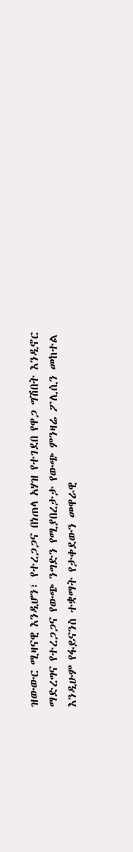ዝውውር ሚዛናዊ እንዲሆን፣ የተረጋጋና በነጠላ አሃዝ የተገደበ የዋጋ ግሽበት እንዲኖር ማድረግና የተረጋጋና የውጭ ንግድን የሚያበረታታ የውጭ ምንዛሬ ፖሊሲን መከተል እንዲሁም የፋይናንስ ተቋማት የታቀደውን መዋራዊ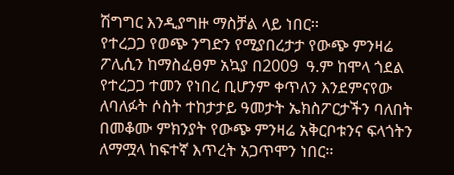ሽግግር እንዲያግዙ ማስቻል ላይ ነበር፡፡
የተረጋጋ የወጭ ንግድን የሚያበረታታ የውጭ ምንዛሬ ፖሊሲን ከማስፈፀም አኳያ በ2009  ዓ.ም ከሞላ ጎደል የተረጋጋ ተመን የነበረ ቢሆንም ቀጥለን እንደምናየው ለባለፉት ሶስት ተከታታይ ዓመታት ኤክስፖርታችን ባለበት በመቆሙ ምክንያት የውጭ ምንዛሬ አቅርቦቱንና ፍላጎትን ለማሟላ ከፍተኛ እጥረት አጋጥሞን ነበር፡፡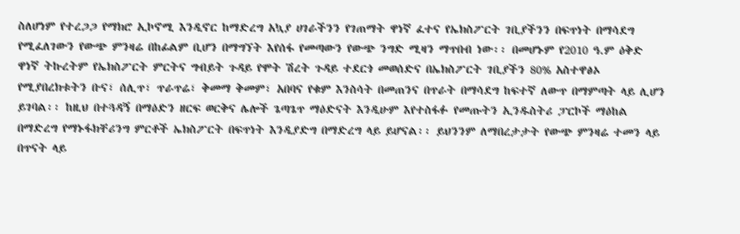ስለሆነም የተረጋጋ የማክሮ ኢኮኖሚ እንዲኖር ከማድረግ አኳያ ሀገራችንን የገጠማት ዋነኛ ፈተና የኤክስፖርት ገቢያችንን በፍጥነት በማሳደግ የሚፈለገውን የውጭ ምንዛሬ በከፊልም ቢሆን በማግኘት እየሰፋ የመጣውን የውጭ ንግድ ሚዛን ማጥበብ ነው፡፡ በመሆኑም የ2010 ዓ.ም ዕቅድ ዋነኛ ትኩረትም የኤክስፖርት ምርትና ግብይት ጉዳይ የሞት ሽረት ጉዳይ ተደርጎ መወሰድና በኤክስፖርት ገቢያችን 80% አስተዋፅኦ የሚያበረክቱትን ቡና፣ ሰሊጥ፣ ጥራጥሬ፣ ቅመማ ቅመም፣ አበባና የቁም እንስሳት በመጠንና በጥራት በማሳደግ ከፍተኛ ለውጥ በማምጣት ላይ ሊሆን ይገባል፡፡ ከዚህ በተጓዳኝ በማዕድን ዘርፍ ወርቅና ሌሎች ጌጣጌጥ ማዕድናት እንዲሁም እየተስፋፉ የመጡትን ኢንዱስትሪ ፓርኮች ማዕከል በማድረግ የማኑፋክቸሪንግ ምርቶች ኤክስፖርት በፍጥነት እንዲያድግ በማድረግ ላይ ይሆናል፡፡ ይህንንም ለማበረታታት የውጭ ምንዛሬ ተመን ላይ በጥናት ላይ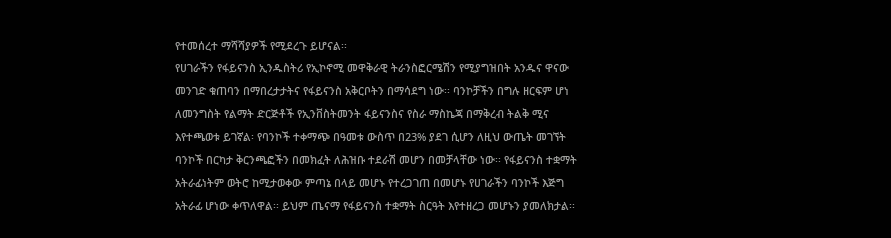የተመሰረተ ማሻሻያዎች የሚደረጉ ይሆናል፡፡
የሀገራችን የፋይናንስ ኢንዱስትሪ የኢኮኖሚ መዋቅራዊ ትራንስፎርሜሽን የሚያግዝበት አንዱና ዋናው መንገድ ቁጠባን በማበረታታትና የፋይናንስ አቅርቦትን በማሳደግ ነው፡፡ ባንኮቻችን በግሉ ዘርፍም ሆነ ለመንግስት የልማት ድርጅቶች የኢንቨስትመንት ፋይናንስና የስራ ማስኬጃ በማቅረብ ትልቅ ሚና እየተጫወቱ ይገኛል፡ የባንኮች ተቀማጭ በዓመቱ ውስጥ በ23% ያደገ ሲሆን ለዚህ ውጤት መገኘት ባንኮች በርካታ ቅርንጫፎችን በመክፈት ለሕዝቡ ተደራሽ መሆን በመቻላቸው ነው፡፡ የፋይናንስ ተቋማት አትራፊነትም ወትሮ ከሚታወቀው ምጣኔ በላይ መሆኑ የተረጋገጠ በመሆኑ የሀገራችን ባንኮች እጅግ አትራፊ ሆነው ቀጥለዋል፡፡ ይህም ጤናማ የፋይናንስ ተቋማት ስርዓት እየተዘረጋ መሆኑን ያመለክታል፡፡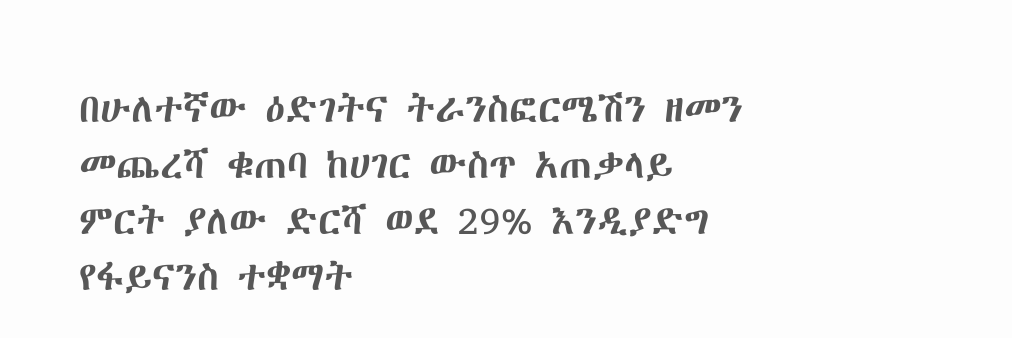በሁለተኛው ዕድገትና ትራንስፎርሜሽን ዘመን መጨረሻ ቁጠባ ከሀገር ውስጥ አጠቃላይ ምርት ያለው ድርሻ ወደ 29% እንዲያድግ የፋይናንስ ተቋማት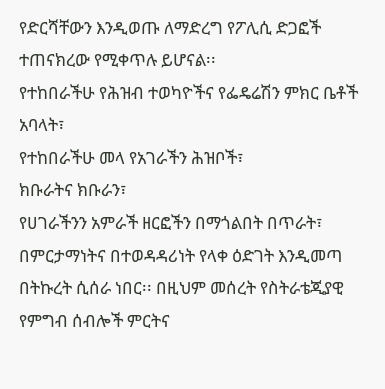የድርሻቸውን እንዲወጡ ለማድረግ የፖሊሲ ድጋፎች ተጠናክረው የሚቀጥሉ ይሆናል፡፡
የተከበራችሁ የሕዝብ ተወካዮችና የፌዴሬሽን ምክር ቤቶች አባላት፣
የተከበራችሁ መላ የአገራችን ሕዝቦች፣
ክቡራትና ክቡራን፣
የሀገራችንን አምራች ዘርፎችን በማጎልበት በጥራት፣ በምርታማነትና በተወዳዳሪነት የላቀ ዕድገት እንዲመጣ በትኩረት ሲሰራ ነበር፡፡ በዚህም መሰረት የስትራቴጂያዊ የምግብ ሰብሎች ምርትና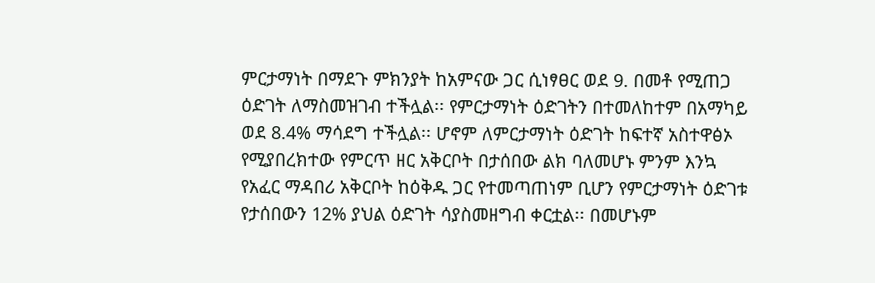ምርታማነት በማደጉ ምክንያት ከአምናው ጋር ሲነፃፀር ወደ 9. በመቶ የሚጠጋ ዕድገት ለማስመዝገብ ተችሏል፡፡ የምርታማነት ዕድገትን በተመለከተም በአማካይ ወደ 8.4% ማሳደግ ተችሏል፡፡ ሆኖም ለምርታማነት ዕድገት ከፍተኛ አስተዋፅኦ የሚያበረክተው የምርጥ ዘር አቅርቦት በታሰበው ልክ ባለመሆኑ ምንም እንኳ የአፈር ማዳበሪ አቅርቦት ከዕቅዱ ጋር የተመጣጠነም ቢሆን የምርታማነት ዕድገቱ የታሰበውን 12% ያህል ዕድገት ሳያስመዘግብ ቀርቷል፡፡ በመሆኑም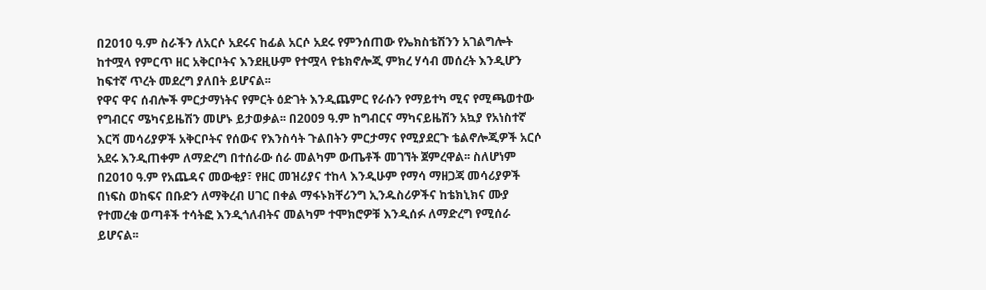በ2010 ዓ.ም ስራችን ለአርሶ አደሩና ከፊል አርሶ አደሩ የምንሰጠው የኤክስቴሽንን አገልግሎት ከተሟላ የምርጥ ዘር አቅርቦትና እንደዚሁም የተሟላ የቴክኖሎጂ ምክረ ሃሳብ መሰረት እንዲሆን ከፍተኛ ጥረት መደረግ ያለበት ይሆናል፡፡
የዋና ዋና ሰብሎች ምርታማነትና የምርት ዕድገት እንዲጨምር የራሱን የማይተካ ሚና የሚጫወተው የግብርና ሜካናይዜሽን መሆኑ ይታወቃል፡፡ በ2009 ዓ.ም ከግብርና ማካናይዜሽን አኳያ የአነስተኛ እርሻ መሳሪያዎች አቅርቦትና የሰውና የእንስሳት ጉልበትን ምርታማና የሚያደርጉ ቴልኖሎጂዎች አርሶ አደሩ እንዲጠቀም ለማድረግ በተሰራው ሰራ መልካም ውጤቶች መገኘት ጀምረዋል፡፡ ስለሆነም በ2010 ዓ.ም የአጨዳና መውቂያ፣ የዘር መዝሪያና ተከላ እንዲሁም የማሳ ማዘጋጃ መሳሪያዎች በነፍስ ወከፍና በቡድን ለማቅረብ ሀገር በቀል ማፋኑክቸሪንግ ኢንዱስሪዎችና ከቴክኒክና ሙያ የተመረቁ ወጣቶች ተሳትፎ እንዲጎለብትና መልካም ተሞክሮዎቹ እንዲሰፉ ለማድረግ የሚሰራ ይሆናል፡፡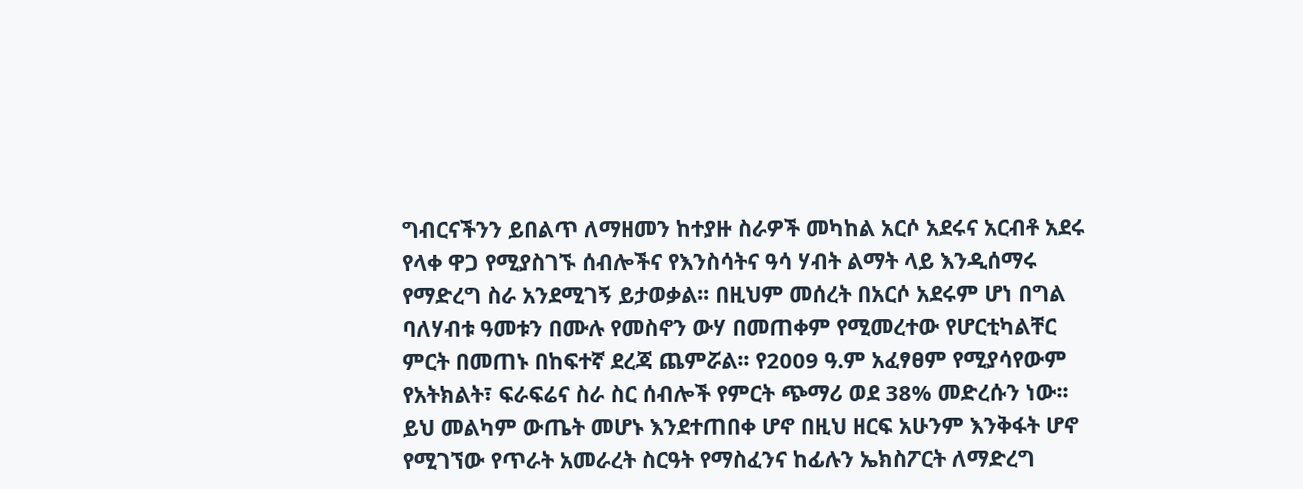ግብርናችንን ይበልጥ ለማዘመን ከተያዙ ስራዎች መካከል አርሶ አደሩና አርብቶ አደሩ የላቀ ዋጋ የሚያስገኙ ሰብሎችና የእንስሳትና ዓሳ ሃብት ልማት ላይ እንዲሰማሩ የማድረግ ስራ አንደሚገኝ ይታወቃል፡፡ በዚህም መሰረት በአርሶ አደሩም ሆነ በግል ባለሃብቱ ዓመቱን በሙሉ የመስኖን ውሃ በመጠቀም የሚመረተው የሆርቲካልቸር ምርት በመጠኑ በከፍተኛ ደረጃ ጨምሯል፡፡ የ2009 ዓ.ም አፈፃፀም የሚያሳየውም የአትክልት፣ ፍራፍሬና ስራ ስር ሰብሎች የምርት ጭማሪ ወደ 38% መድረሱን ነው፡፡ ይህ መልካም ውጤት መሆኑ እንደተጠበቀ ሆኖ በዚህ ዘርፍ አሁንም እንቅፋት ሆኖ የሚገኘው የጥራት አመራረት ስርዓት የማስፈንና ከፊሉን ኤክስፖርት ለማድረግ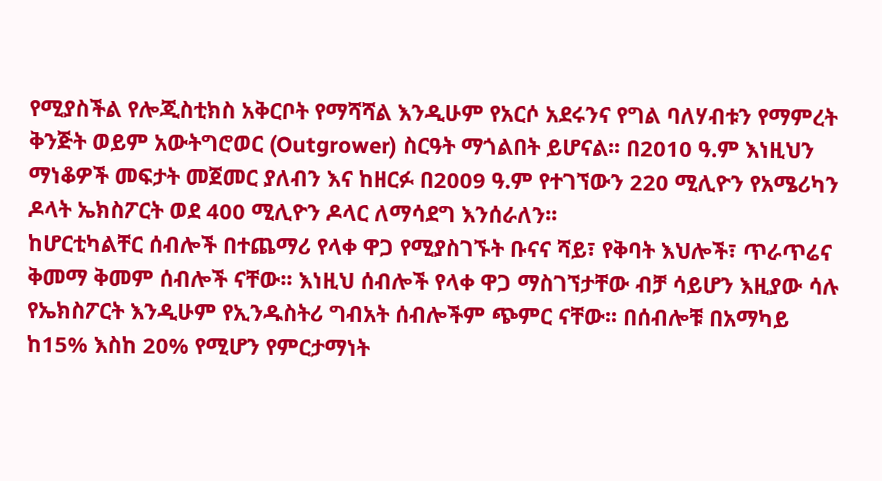የሚያስችል የሎጂስቲክስ አቅርቦት የማሻሻል እንዲሁም የአርሶ አደሩንና የግል ባለሃብቱን የማምረት ቅንጅት ወይም አውትግሮወር (Outgrower) ስርዓት ማጎልበት ይሆናል፡፡ በ2010 ዓ.ም እነዚህን ማነቆዎች መፍታት መጀመር ያለብን እና ከዘርፉ በ2009 ዓ.ም የተገኘውን 220 ሚሊዮን የአሜሪካን ዶላት ኤክስፖርት ወደ 400 ሚሊዮን ዶላር ለማሳደግ እንሰራለን፡፡
ከሆርቲካልቸር ሰብሎች በተጨማሪ የላቀ ዋጋ የሚያስገኙት ቡናና ሻይ፣ የቅባት እህሎች፣ ጥራጥሬና ቅመማ ቅመም ሰብሎች ናቸው፡፡ እነዚህ ሰብሎች የላቀ ዋጋ ማስገኘታቸው ብቻ ሳይሆን እዚያው ሳሉ የኤክስፖርት እንዲሁም የኢንዱስትሪ ግብአት ሰብሎችም ጭምር ናቸው፡፡ በሰብሎቹ በአማካይ ከ15% እስከ 20% የሚሆን የምርታማነት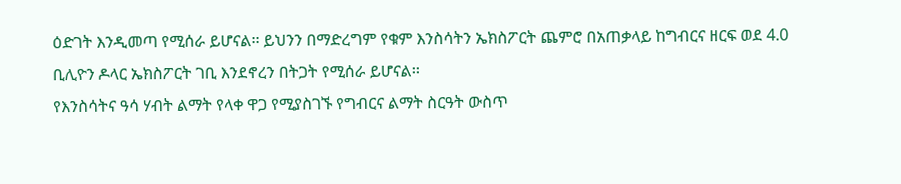ዕድገት እንዲመጣ የሚሰራ ይሆናል፡፡ ይህንን በማድረግም የቁም እንስሳትን ኤክስፖርት ጨምሮ በአጠቃላይ ከግብርና ዘርፍ ወደ 4.0 ቢሊዮን ዶላር ኤክስፖርት ገቢ እንደኖረን በትጋት የሚሰራ ይሆናል፡፡
የእንስሳትና ዓሳ ሃብት ልማት የላቀ ዋጋ የሚያስገኙ የግብርና ልማት ስርዓት ውስጥ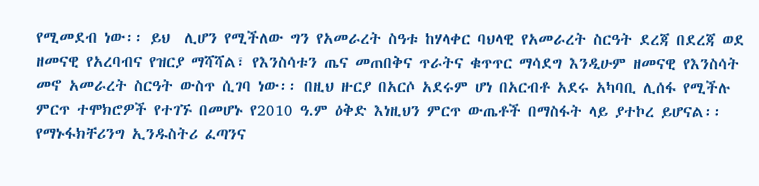የሚመደብ ነው፡፡ ይህ  ሊሆን የሚችለው ግን የአመራረት ስዓቱ ከሃላቀር ባህላዊ የአመራረት ስርዓት ደረጃ በደረጃ ወደ ዘመናዊ የአረባብና የዝርያ ማሻሻል፣ የእንስሳቱን ጤና መጠበቅና ጥራትና ቁጥጥር ማሳደግ እንዲሁም ዘመናዊ የእንስሳት መኖ አመራረት ስርዓት ውስጥ ሲገባ ነው፡፡ በዚህ ዙርያ በአርሶ አደሩም ሆነ በአርብቶ አደሩ አካባቢ ሊሰፋ የሚችሉ ምርጥ ተሞክሮዎች የተገኙ በመሆኑ የ2010 ዓ.ም ዕቅድ እነዚህን ምርጥ ውጤቶች በማስፋት ላይ ያተኮረ ይሆናል፡፡
የማኑፋክቸሪንግ ኢንዱስትሪ ፈጣንና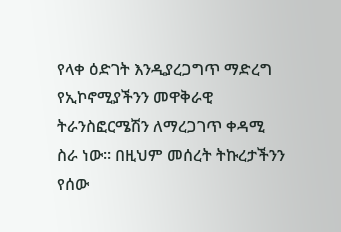የላቀ ዕድገት እንዲያረጋግጥ ማድረግ የኢኮኖሚያችንን መዋቅራዊ ትራንስፎርሜሽን ለማረጋገጥ ቀዳሚ ስራ ነው፡፡ በዚህም መሰረት ትኩረታችንን የሰው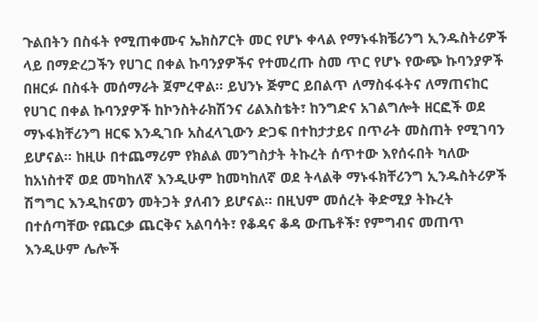ጉልበትን በስፋት የሚጠቀሙና ኤክስፖርት መር የሆኑ ቀላል የማኑፋክቼሪንግ ኢንዱስትሪዎች ላይ በማድረጋችን የሀገር በቀል ኩባንያዎችና የተመረጡ ስመ ጥር የሆኑ የውጭ ኩባንያዎች በዘርፉ በስፋት መሰማራት ጀምረዋል፡፡ ይህንኑ ጅምር ይበልጥ ለማስፋፋትና ለማጠናከር የሀገር በቀል ኩባንያዎች ከኮንስትራክሽንና ሪልእስቴት፣ ከንግድና አገልግሎት ዘርፎች ወደ ማኑፋክቸሪንግ ዘርፍ እንዲገቡ አስፈላጊውን ድጋፍ በተከታታይና በጥራት መስጠት የሚገባን ይሆናል፡፡ ከዚሁ በተጨማሪም የክልል መንግስታት ትኩረት ሰጥተው እየሰሩበት ካለው ከአነስተኛ ወደ መካከለኛ እንዲሁም ከመካከለኛ ወደ ትላልቅ ማኑፋክቸሪንግ ኢንዱስትሪዎች ሽግግር እንዲከናወን መትጋት ያለብን ይሆናል፡፡ በዚህም መሰረት ቅድሚያ ትኩረት በተሰጣቸው የጨርቃ ጨርቅና አልባሳት፣ የቆዳና ቆዳ ውጤቶች፣ የምግብና መጠጥ  እንዲሁም ሌሎች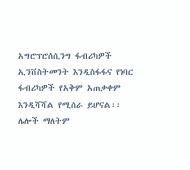አግሮፕሮሰሲንግ ፋብሪካዎች ኢንቨስትመንት እንዲስፋፋና የነባር ፋብሪካዎች የአቅም አጠቃቀም እንዲሻሻል የሚሰራ ይሆናል፡፡ ሌሎች ማለትም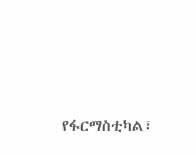የፋርማስቲካል፣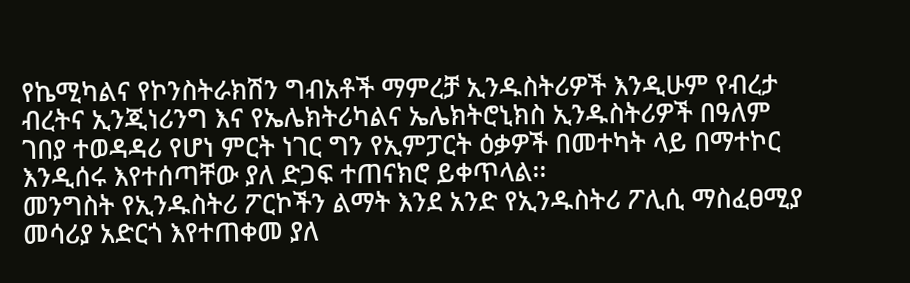የኬሚካልና የኮንስትራክሽን ግብአቶች ማምረቻ ኢንዱስትሪዎች እንዲሁም የብረታ ብረትና ኢንጂነሪንግ እና የኤሌክትሪካልና ኤሌክትሮኒክስ ኢንዱስትሪዎች በዓለም ገበያ ተወዳዳሪ የሆነ ምርት ነገር ግን የኢምፓርት ዕቃዎች በመተካት ላይ በማተኮር እንዲሰሩ እየተሰጣቸው ያለ ድጋፍ ተጠናክሮ ይቀጥላል፡፡
መንግስት የኢንዱስትሪ ፖርኮችን ልማት እንደ አንድ የኢንዱስትሪ ፖሊሲ ማስፈፀሚያ መሳሪያ አድርጎ እየተጠቀመ ያለ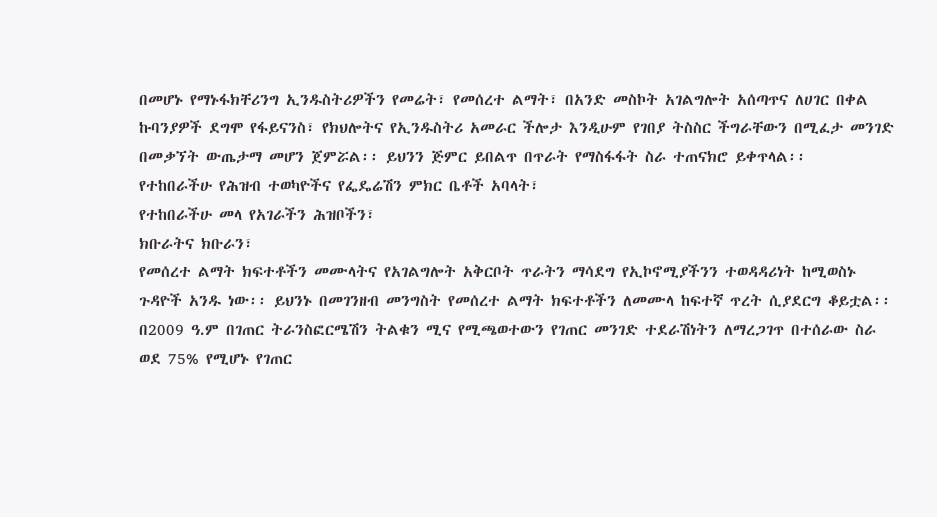በመሆኑ የማኑፋክቸሪንግ ኢንዱስትሪዎችን የመሬት፣ የመሰረተ ልማት፣ በአንድ መስኮት አገልግሎት አሰጣጥና ለሀገር በቀል ኩባንያዎች ደግሞ የፋይናንስ፣ የክህሎትና የኢንዱስትሪ አመራር ችሎታ እንዲሁም የገበያ ትስስር ችግራቸውን በሚፈታ መንገድ በመቃኘት ውጤታማ መሆን ጀምሯል፡፡ ይህንን ጅምር ይበልጥ በጥራት የማስፋፋት ስራ ተጠናክሮ ይቀጥላል፡፡
የተከበራችሁ የሕዝብ ተወካዮችና የፌዴሬሽን ምክር ቤቶች አባላት፣
የተከበራችሁ መላ የአገራችን ሕዝቦችን፣
ክቡራትና ክቡራን፣
የመሰረተ ልማት ክፍተቶችን መሙላትና የአገልግሎት አቅርቦት ጥራትን ማሳደግ የኢኮኖሚያችንን ተወዳዳሪነት ከሚወስኑ ጉዳዮች አንዱ ነው፡፡ ይህንኑ በመገንዘብ መንግስት የመሰረተ ልማት ክፍተቶችን ለመሙላ ከፍተኛ ጥረት ሲያደርግ ቆይቷል፡፡ በ2009 ዓ.ም በገጠር ትራንስፎርሜሽን ትልቁን ሚና የሚጫወተውን የገጠር መንገድ ተደራሽነትን ለማረጋገጥ በተሰራው ስራ ወደ 75% የሚሆኑ የገጠር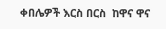ቀበሌዎች እርስ በርስ  ከዋና ዋና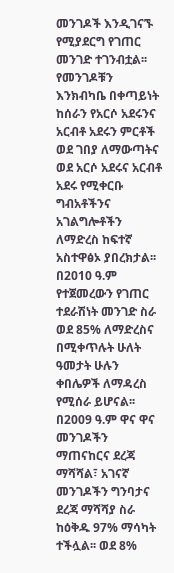መንገዶች እንዲገናኙ የሚያደርግ የገጠር መንገድ ተገንብቷል፡፡ የመንገዶቹን እንክብካቤ በቀጣይነት ከሰራን የአርሶ አደሩንና አርብቶ አደሩን ምርቶች ወደ ገበያ ለማውጣትና ወደ አርሶ አደሩና አርብቶ አደሩ የሚቀርቡ ግብአቶችንና አገልግሎቶችን ለማድረስ ከፍተኛ አስተዋፅኦ ያበረክታል፡፡ በ2010 ዓ.ም የተጀመረውን የገጠር ተደራሽነት መንገድ ስራ ወደ 85% ለማድረስና በሚቀጥሉት ሁለት ዓመታት ሁሉን ቀበሌዎች ለማዳረስ የሚሰራ ይሆናል፡፡
በ2009 ዓ.ም ዋና ዋና መንገዶችን ማጠናከርና ደረጃ ማሻሻል፣ አገናኛ መንገዶችን ግንባታና ደረጃ ማሻሻያ ስራ ከዕቅዱ 97% ማሳካት ተችሏል፡፡ ወደ 8%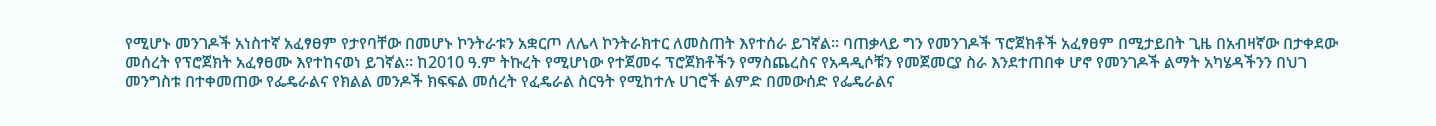የሚሆኑ መንገዶች አነስተኛ አፈፃፀም የታየባቸው በመሆኑ ኮንትራቱን አቋርጦ ለሌላ ኮንትራክተር ለመስጠት እየተሰራ ይገኛል፡፡ ባጠቃላይ ግን የመንገዶች ፕሮጀክቶች አፈፃፀም በሚታይበት ጊዜ በአብዛኛው በታቀደው መሰረት የፕሮጀክት አፈፃፀሙ እየተከናወነ ይገኛል፡፡ ከ2010 ዓ.ም ትኩረት የሚሆነው የተጀመሩ ፕሮጀክቶችን የማስጨረስና የአዳዲሶቹን የመጀመርያ ስራ እንደተጠበቀ ሆኖ የመንገዶች ልማት አካሄዳችንን በህገ መንግስቱ በተቀመጠው የፌዴራልና የክልል መንዶች ክፍፍል መሰረት የፈዴራል ስርዓት የሚከተሉ ሀገሮች ልምድ በመውሰድ የፌዴራልና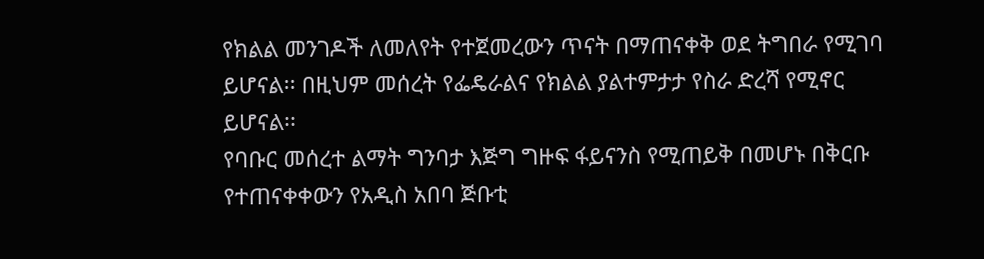የክልል መንገዶች ለመለየት የተጀመረውን ጥናት በማጠናቀቅ ወደ ትግበራ የሚገባ ይሆናል፡፡ በዚህም መሰረት የፌዴራልና የክልል ያልተምታታ የስራ ድረሻ የሚኖር ይሆናል፡፡
የባቡር መሰረተ ልማት ግንባታ እጅግ ግዙፍ ፋይናንስ የሚጠይቅ በመሆኑ በቅርቡ የተጠናቀቀውን የአዲስ አበባ ጅቡቲ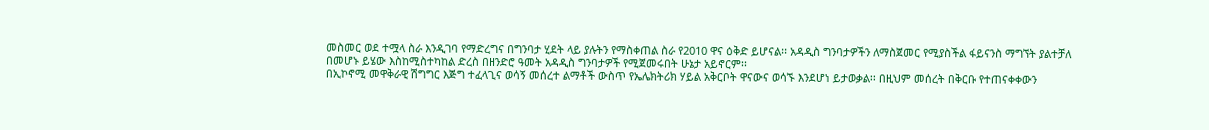መስመር ወደ ተሟላ ስራ እንዲገባ የማድረግና በግንባታ ሂደት ላይ ያሉትን የማስቀጠል ስራ የ2010 ዋና ዕቅድ ይሆናል፡፡ አዳዲስ ግንባታዎችን ለማስጀመር የሚያስችል ፋይናንስ ማግኘት ያልተቻለ በመሆኑ ይሄው እስከሚስተካከል ድረስ በዘንድሮ ዓመት አዳዲስ ግንባታዎች የሚጀመሩበት ሁኔታ አይኖርም፡፡
በኢኮኖሚ መዋቅራዊ ሽግግር እጅግ ተፈላጊና ወሳኝ መሰረተ ልማቶች ውስጥ የኤሌክትሪክ ሃይል አቅርቦት ዋናውና ወሳኙ እንደሆነ ይታወቃል፡፡ በዚህም መሰረት በቅርቡ የተጠናቀቀውን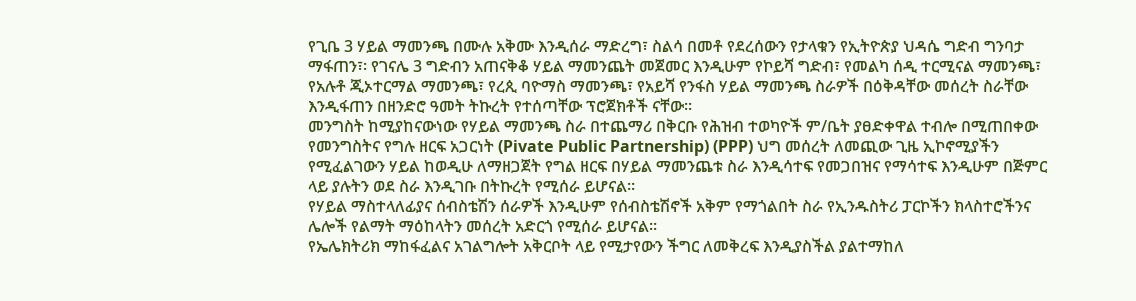የጊቤ 3 ሃይል ማመንጫ በሙሉ አቅሙ እንዲሰራ ማድረግ፣ ስልሳ በመቶ የደረሰውን የታላቁን የኢትዮጵያ ህዳሴ ግድብ ግንባታ ማፋጠን፣፡ የገናሌ 3 ግድብን አጠናቅቆ ሃይል ማመንጨት መጀመር እንዲሁም የኮይሻ ግድብ፣ የመልካ ሰዲ ተርሚናል ማመንጫ፣ የአሉቶ ጂኦተርማል ማመንጫ፣ የረጲ ባዮማስ ማመንጫ፣ የአይሻ የንፋስ ሃይል ማመንጫ ስራዎች በዕቅዳቸው መሰረት ስራቸው እንዲፋጠን በዘንድሮ ዓመት ትኩረት የተሰጣቸው ፕሮጀክቶች ናቸው፡፡
መንግስት ከሚያከናውነው የሃይል ማመንጫ ስራ በተጨማሪ በቅርቡ የሕዝብ ተወካዮች ም/ቤት ያፀድቀዋል ተብሎ በሚጠበቀው የመንግስትና የግሉ ዘርፍ አጋርነት (Pivate Public Partnership) (PPP) ህግ መሰረት ለመጪው ጊዜ ኢኮኖሚያችን የሚፈልገውን ሃይል ከወዲሁ ለማዘጋጀት የግል ዘርፍ በሃይል ማመንጨቱ ስራ እንዲሳተፍ የመጋበዝና የማሳተፍ እንዲሁም በጅምር ላይ ያሉትን ወደ ስራ እንዲገቡ በትኩረት የሚሰራ ይሆናል፡፡
የሃይል ማስተላለፊያና ሰብስቴሽን ሰራዎች እንዲሁም የሰብስቴሽኖች አቅም የማጎልበት ስራ የኢንዱስትሪ ፓርኮችን ክላስተሮችንና ሌሎች የልማት ማዕከላትን መሰረት አድርጎ የሚሰራ ይሆናል፡፡
የኤሌክትሪክ ማከፋፈልና አገልግሎት አቅርቦት ላይ የሚታየውን ችግር ለመቅረፍ እንዲያስችል ያልተማከለ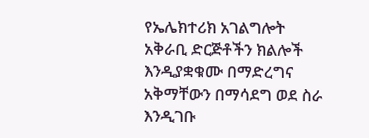የኤሌክተሪክ አገልግሎት አቅራቢ ድርጅቶችን ክልሎች እንዲያቋቁሙ በማድረግና አቅማቸውን በማሳደግ ወደ ስራ እንዲገቡ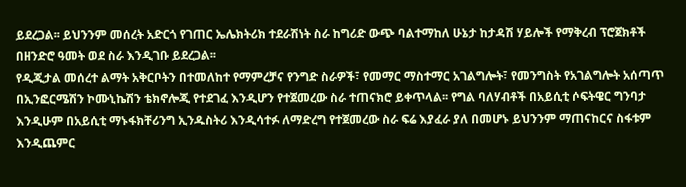ይደረጋል፡፡ ይህንንም መሰረት አድርጎ የገጠር ኤሌክትሪክ ተደራሽነት ስራ ከግሪድ ውጭ ባልተማከለ ሁኔታ ከታዳሽ ሃይሎች የማቅረብ ፕሮጀክቶች በዘንድሮ ዓመት ወደ ስራ እንዲገቡ ይደረጋል፡፡
የዲጂታል መሰረተ ልማት አቅርቦትን በተመለከተ የማምረቻና የንግድ ስራዎች፣ የመማር ማስተማር አገልግሎት፣ የመንግስት የአገልግሎት አሰጣጥ በኢንፎርሜሽን ኮሙኒኬሽን ቴክኖሎጂ የተደገፈ እንዲሆን የተጀመረው ስራ ተጠናክሮ ይቀጥላል፡፡ የግል ባለሃብቶች በአይሲቲ ሶፍትዌር ግንባታ እንዲሁም በአይሲቲ ማኑፋክቸሪንግ ኢንዱስትሪ እንዲሳተፉ ለማድረግ የተጀመረው ስራ ፍሬ እያፈራ ያለ በመሆኑ ይህንንም ማጠናከርና ስፋቱም እንዲጨምር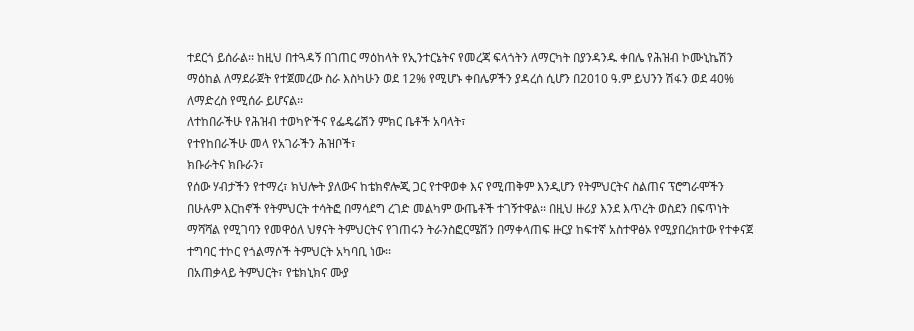ተደርጎ ይሰራል፡፡ ከዚህ በተጓዳኝ በገጠር ማዕከላት የኢንተርኔትና የመረጃ ፍላጎትን ለማርካት በያንዳንዱ ቀበሌ የሕዝብ ኮሙኒኬሽን ማዕከል ለማደራጀት የተጀመረው ስራ እስካሁን ወደ 12% የሚሆኑ ቀበሌዎችን ያዳረሰ ሲሆን በ2010 ዓ.ም ይህንን ሽፋን ወደ 40% ለማድረስ የሚሰራ ይሆናል፡፡
ለተከበራችሁ የሕዝብ ተወካዮችና የፌዴሬሽን ምክር ቤቶች አባላት፣
የተየከበራችሁ መላ የአገራችን ሕዝቦች፣
ክቡራትና ክቡራን፣
የሰው ሃብታችን የተማረ፣ ክህሎት ያለውና ከቴክኖሎጂ ጋር የተዋወቀ እና የሚጠቅም እንዲሆን የትምህርትና ስልጠና ፕሮግራሞችን በሁሉም እርከኖች የትምህርት ተሳትፎ በማሳደግ ረገድ መልካም ውጤቶች ተገኝተዋል፡፡ በዚህ ዙሪያ እንደ እጥረት ወስደን በፍጥነት ማሻሻል የሚገባን የመዋዕለ ህፃናት ትምህርትና የገጠሩን ትራንስፎርሜሽን በማቀላጠፍ ዙርያ ከፍተኛ አስተዋፅኦ የሚያበረክተው የተቀናጀ ተግባር ተኮር የጎልማሶች ትምህርት አካባቢ ነው፡፡
በአጠቃላይ ትምህርት፣ የቴክኒክና ሙያ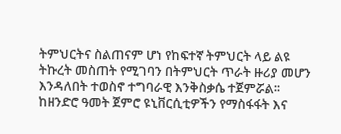ትምህርትና ስልጠናም ሆነ የከፍተኛ ትምህርት ላይ ልዩ ትኩረት መስጠት የሚገባን በትምህርት ጥራት ዙሪያ መሆን እንዳለበት ተወስኖ ተግባራዊ እንቅስቃሴ ተጀምሯል፡፡ ከዘንድሮ ዓመት ጀምሮ ዩኒቨርሲቲዎችን የማስፋፋት እና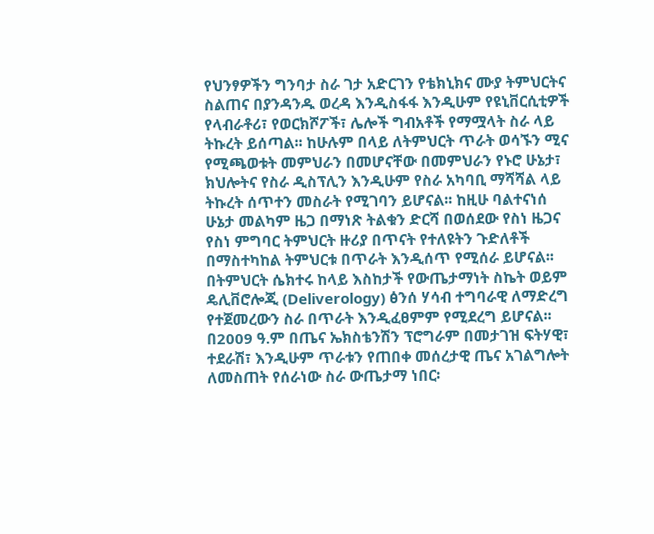የህንፃዎችን ግንባታ ስራ ገታ አድርገን የቴክኒክና ሙያ ትምህርትና ስልጠና በያንዳንዱ ወረዳ እንዲስፋፋ እንዲሁም የዩኒቨርሲቲዎች የላብራቶሪ፣ የወርክሾፖች፣ ሌሎች ግብአቶች የማሟላት ስራ ላይ ትኩረት ይሰጣል፡፡ ከሁሉም በላይ ለትምህርት ጥራት ወሳኙን ሚና የሚጫወቱት መምህራን በመሆናቸው በመምህራን የኑሮ ሁኔታ፣ ክህሎትና የስራ ዲስፕሊን እንዲሁም የስራ አካባቢ ማሻሻል ላይ ትኩረት ሰጥተን መስራት የሚገባን ይሆናል፡፡ ከዚሁ ባልተናነሰ ሁኔታ መልካም ዜጋ በማነጽ ትልቁን ድርሻ በወሰደው የስነ ዜጋና የስነ ምግባር ትምህርት ዙሪያ በጥናት የተለዩትን ጉድለቶች በማስተካከል ትምህርቱ በጥራት እንዲሰጥ የሚሰራ ይሆናል፡፡ በትምህርት ሴክተሩ ከላይ እስከታች የውጤታማነት ስኬት ወይም ዴሊቨሮሎጂ (Deliverology) ፅንሰ ሃሳብ ተግባራዊ ለማድረግ የተጀመረውን ስራ በጥራት እንዲፈፀምም የሚደረግ ይሆናል፡፡
በ2009 ዓ.ም በጤና ኤክስቴንሽን ፕሮግራም በመታገዝ ፍትሃዊ፣ ተደራሽ፣ እንዲሁም ጥራቱን የጠበቀ መሰረታዊ ጤና አገልግሎት ለመስጠት የሰራነው ስራ ውጤታማ ነበር፡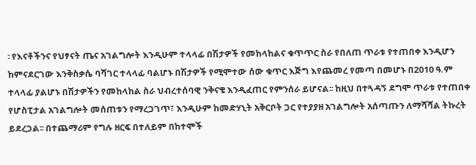፡ የእናቶችንና የህፃናት ጤና አገልግሎት እንዲሁም ተላላፊ በሽታዎች የመከላከልና ቁጥጥር ስራ የበለጠ ጥራቱ የተጠበቀ እንዲሆን ከምናደርገው እንቅስቃሴ ባሻገር ተላላፊ ባልሆኑ በሽታዎች የሚሞተው ሰው ቁጥር እጅግ እየጨመረ የመጣ በመሆኑ በ2010 ዓ.ም  ተላላፊ ያልሆኑ በሽታዎችን የመከላከል ስራ ህብረተሰባዊ ንቅናቄ እንዲፈጠር የምንሰራ ይሆናል፡፡ ከዚህ በተጓዳኝ ደግሞ ጥራቱ የተጠበቀ የሆስፒታል አገልግሎት መሰጠቱን የማረጋገጥ፣ እንዲሁም ከመድሃኒት አቅርቦት ጋር የተያያዘ አገልግሎት አሰጣጡን ለማሻሻል ትኩረት ይደረጋል፡፡ በተጨማሪም የግሉ ዘርፍ በተለይም በከተሞች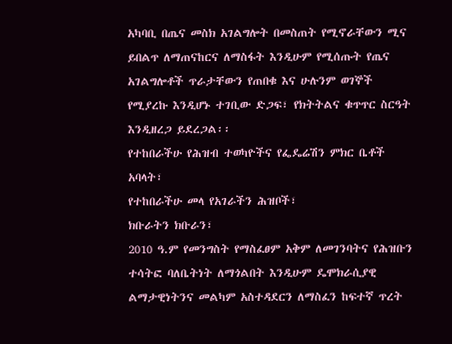አካባቢ በጤና መስክ አገልግሎት በመስጠት የሚኖራቸውን ሚና ይበልጥ ለማጠናከርና ለማስፋት እንዲሁም የሚሰጡት የጤና አገልግሎቶች ጥራታቸውን የጠበቁ እና ሁሉንም ወገኞች የሚያረኩ እንዲሆኑ ተገቢው ድጋፍ፣ የክትትልና ቁጥጥር ስርዓት እንዲዘረጋ ይደረጋል፡፡
የተከበራችሁ የሕዝብ ተወካዮችና የፌዴሬሽን ምክር ቤቶች አባላት፣
የተከበራችሁ መላ የአገራችን ሕዝቦች፣
ክቡራትን ክቡራን፣
2010 ዓ.ም የመንግስት የማስፈፀም አቅም ለመገንባትና የሕዝቡን ተሳትፎ ባለቤትነት ለማጎልበት እንዲሁም ዴሞክራሲያዊ ልማታዊነትንና መልካም አስተዳደርን ለማስፈን ከፍተኛ ጥረት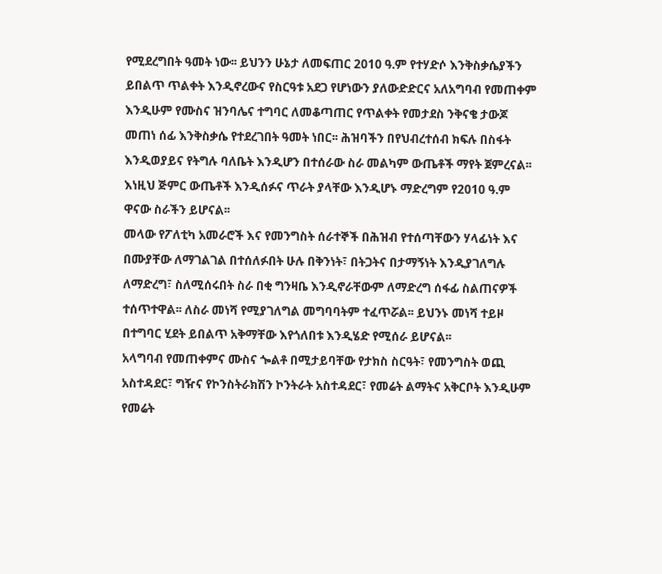የሚደረግበት ዓመት ነው፡፡ ይህንን ሁኔታ ለመፍጠር 2010 ዓ.ም የተሃድሶ እንቅስቃሴያችን ይበልጥ ጥልቀት እንዲኖረውና የስርዓቱ አደጋ የሆነውን ያለውድድርና አለአግባብ የመጠቀም እንዲሁም የሙስና ዝንባሌና ተግባር ለመቆጣጠር የጥልቀት የመታደስ ንቅናቄ ታውጆ መጠነ ሰፊ እንቅስቃሴ የተደረገበት ዓመት ነበር፡፡ ሕዝባችን በየህብረተሰብ ክፍሉ በስፋት እንዲወያይና የትግሉ ባለቤት እንዲሆን በተሰራው ስራ መልካም ውጤቶች ማየት ጀምረናል፡፡ እነዚህ ጅምር ውጤቶች እንዲሰፉና ጥራት ያላቸው እንዲሆኑ ማድረግም የ2010 ዓ.ም ዋናው ስራችን ይሆናል፡፡
መላው የፖለቲካ አመራሮች እና የመንግስት ሰራተኞች በሕዝብ የተሰጣቸውን ሃላፊነት እና በሙያቸው ለማገልገል በተሰለፉበት ሁሉ በቅንነት፣ በትጋትና በታማኝነት እንዲያገለግሉ ለማድረግ፣ ስለሚሰሩበት ስራ በቂ ግንዛቤ እንዲኖራቸውም ለማድረግ ሰፋፊ ስልጠናዎች ተሰጥተዋል፡፡ ለስራ መነሻ የሚያገለግል መግባባትም ተፈጥሯል፡፡ ይህንኑ መነሻ ተይዞ በተግባር ሂደት ይበልጥ አቅማቸው እየጎለበቱ እንዲሄድ የሚሰራ ይሆናል፡፡
አላግባብ የመጠቀምና ሙስና ጐልቶ በሚታይባቸው የታክስ ስርዓት፣ የመንግስት ወጪ አስተዳደር፣ ግዥና የኮንስትራክሽን ኮንትራት አስተዳደር፣ የመሬት ልማትና አቅርቦት እንዲሁም የመሬት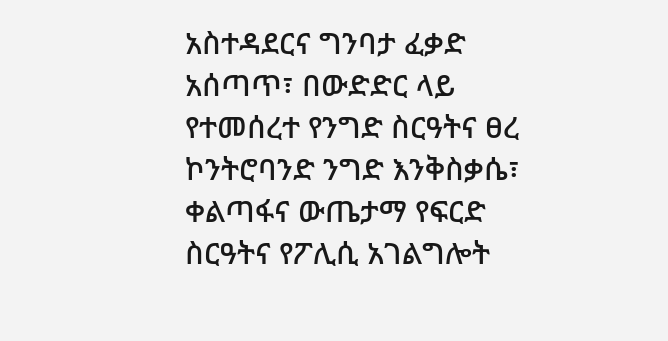አስተዳደርና ግንባታ ፈቃድ አሰጣጥ፣ በውድድር ላይ የተመሰረተ የንግድ ስርዓትና ፀረ ኮንትሮባንድ ንግድ እንቅስቃሴ፣ ቀልጣፋና ውጤታማ የፍርድ ስርዓትና የፖሊሲ አገልግሎት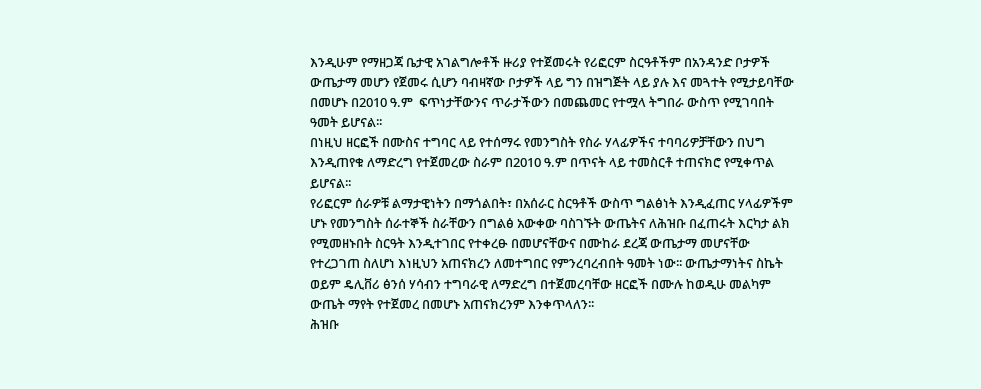እንዲሁም የማዘጋጃ ቤታዊ አገልግሎቶች ዙሪያ የተጀመሩት የሪፎርም ስርዓቶችም በአንዳንድ ቦታዎች ውጤታማ መሆን የጀመሩ ሲሆን ባብዛኛው ቦታዎች ላይ ግን በዝግጅት ላይ ያሉ እና መጓተት የሚታይባቸው በመሆኑ በ2010 ዓ.ም  ፍጥነታቸውንና ጥራታችውን በመጨመር የተሟላ ትግበራ ውስጥ የሚገባበት ዓመት ይሆናል፡፡
በነዚህ ዘርፎች በሙስና ተግባር ላይ የተሰማሩ የመንግስት የስራ ሃላፊዎችና ተባባሪዎቻቸውን በህግ እንዲጠየቁ ለማድረግ የተጀመረው ስራም በ2010 ዓ.ም በጥናት ላይ ተመስርቶ ተጠናክሮ የሚቀጥል ይሆናል፡፡
የሪፎርም ሰራዎቹ ልማታዊነትን በማጎልበት፣ በአሰራር ስርዓቶች ውስጥ ግልፅነት እንዲፈጠር ሃላፊዎችም ሆኑ የመንግስት ሰራተኞች ስራቸውን በግልፅ አውቀው ባስገኙት ውጤትና ለሕዝቡ በፈጠሩት እርካታ ልክ የሚመዘኑበት ስርዓት እንዲተገበር የተቀረፁ በመሆናቸውና በሙከራ ደረጃ ውጤታማ መሆናቸው የተረጋገጠ ስለሆነ እነዚህን አጠናክረን ለመተግበር የምንረባረብበት ዓመት ነው፡፡ ውጤታማነትና ስኬት ወይም ዴሊቨሪ ፅንሰ ሃሳብን ተግባራዊ ለማድረግ በተጀመረባቸው ዘርፎች በሙሉ ከወዲሁ መልካም ውጤት ማየት የተጀመረ በመሆኑ አጠናክረንም እንቀጥላለን፡፡
ሕዝቡ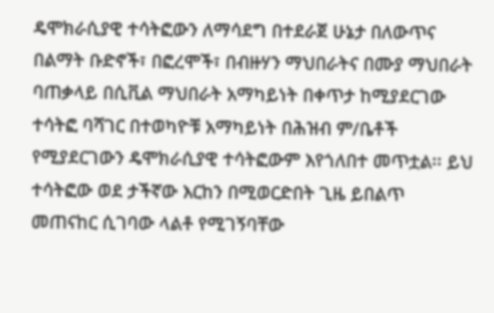ዴሞክራሲያዊ ተሳትፎውን ለማሳደግ በተደራጀ ሁኔታ በለውጥና በልማት ቡድኖች፣ በፎረሞች፣ በብዙሃን ማህበራትና በሙያ ማህበራት ባጠቃላይ በሲቪል ማህበራት አማካይነት በቀጥታ ከሚያደርገው ተሳትፎ ባሻገር በተወካዮቹ አማካይነት በሕዝብ ም/ቤቶች የሚያደርገውን ዴሞክራሲያዊ ተሳትፎውም እየጎለበተ መጥቷል፡፡ ይህ ተሳትፎው ወደ ታችኛው እርከን በሚወርድበት ጊዜ ይበልጥ መጠናከር ሲገባው ላልቶ የሚገኝባቸው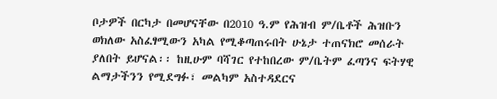ቦታዎች በርካታ በመሆናቸው በ2010 ዓ.ም የሕዝብ ም/ቤቶች ሕዝቡን ወክለው አስፈፃሚውን አካል የሚቆጣጠሩበት ሁኔታ ተጠናክሮ መሰራት ያለበት ይሆናል፡፡ ከዚሁም ባሻገር የተከበረው ም/ቤትም ፈጣንና ፍትሃዊ ልማታችንን የሚደግፉ፣ መልካም አስተዳደርና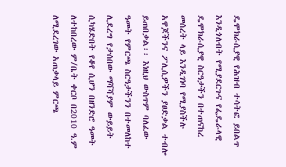ዴሞክራሲያዊ የሕዝብ ተሳትፎ ይበልጥ እንዲጎለብት የሚያደርጉና የፌዴራላዊ ዴሞክራሲያዊ ስርዓታችን በተጠናከረ መሰረት ላይ እንዲገነባ የሚያስችሉ አዋጆችንና ፖሊሲዎችን ያፀድቃል ተብሎ ይጠበቃል፡፡ እነዚህ ውስጥም ባለፈው ዓመት የምርጫ ስርዓታችንን በተመለከተ ሊደረግ የታሰበው ማሻሻያም ውይይት ሲካሄድበት የቆየ ሲሆን በዘንድሮ ዓመት ለተከበረው ም/ቤት ቀርቦ በ2010 ዓ.ም ለሚደረገው አጠቃላይ ምርጫ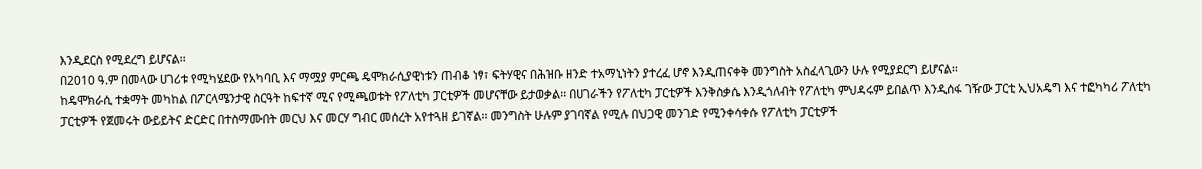እንዲደርስ የሚደረግ ይሆናል፡፡
በ2010 ዓ.ም በመላው ሀገሪቱ የሚካሄደው የአካባቢ እና ማሟያ ምርጫ ዴሞክራሲያዊነቱን ጠብቆ ነፃ፣ ፍትሃዊና በሕዝቡ ዘንድ ተአማኒነትን ያተረፈ ሆኖ እንዲጠናቀቅ መንግስት አስፈላጊውን ሁሉ የሚያደርግ ይሆናል፡፡
ከዴሞክራሲ ተቋማት መካከል በፖርላሜንታዊ ስርዓት ከፍተኛ ሚና የሚጫወቱት የፖለቲካ ፓርቲዎች መሆናቸው ይታወቃል፡፡ በሀገራችን የፖለቲካ ፓርቲዎች እንቅስቃሴ እንዲጎለብት የፖለቲካ ምህዳሩም ይበልጥ እንዲሰፋ ገዥው ፓርቲ ኢህአዴግ እና ተፎካካሪ ፖለቲካ ፓርቲዎች የጀመሩት ውይይትና ድርድር በተስማሙበት መርህ እና መርሃ ግብር መሰረት አየተጓዘ ይገኛል፡፡ መንግስት ሁሉም ያገባኛል የሚሉ በህጋዊ መንገድ የሚንቀሳቀሱ የፖለቲካ ፓርቲዎች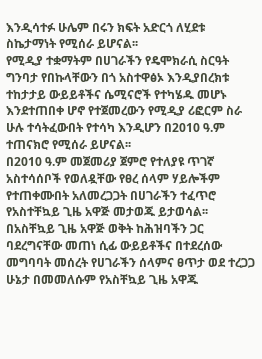እንዲሳተፉ ሁሌም በሩን ክፍት አድርጎ ለሂደቱ ስኬታማነት የሚሰራ ይሆናል፡፡
የሚዲያ ተቋማትም በሀገራችን የዴሞክራሲ ስርዓት ግንባታ የበኩላቸውን በጎ አስተዋፅኦ እንዲያበረክቱ ተከታታይ ውይይቶችና ሴሚናሮች የተካሄዱ መሆኑ እንደተጠበቀ ሆኖ የተጀመረውን የሚዲያ ሪፎርም ስራ ሁሉ ተሳትፈውበት የተሳካ እንዲሆን በ2010 ዓ.ም ተጠናክሮ የሚሰራ ይሆናል፡፡
በ2010 ዓ.ም መጀመሪያ ጀምሮ የተለያዩ ጥገኛ አስተሳሰቦች የወለዷቸው የፀረ ሰላም ሃይሎችም የተጠቀሙበት አለመረጋጋት በሀገራችን ተፈጥሮ የአስተቸኳይ ጊዜ አዋጅ መታወጁ ይታወሳል፡፡ በአስቸኳይ ጊዜ አዋጅ ወቅት ከሕዝባችን ጋር ባደረግናቸው መጠነ ሲፊ ውይይቶችና በተደረሰው መግባባት መሰረት የሀገራችን ሰላምና ፀጥታ ወደ ተረጋጋ ሁኔታ በመመለሱም የአስቸኳይ ጊዜ አዋጁ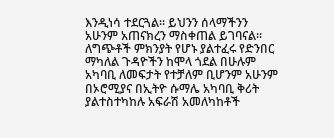እንዲነሳ ተደርጓል፡፡ ይህንን ሰላማችንን አሁንም አጠናክረን ማስቀጠል ይገባናል፡፡ ለግጭቶች ምክንያት የሆኑ ያልተፈሩ የድንበር ማካለል ጉዳዮችን ከሞላ ጎደል በሁሉም አካባቢ ለመፍታት የተቻለም ቢሆንም አሁንም በኦሮሚያና በኢትዮ ሱማሌ አካባቢ ቅሪት ያልተስተካከሉ አፍራሽ አመለካከቶች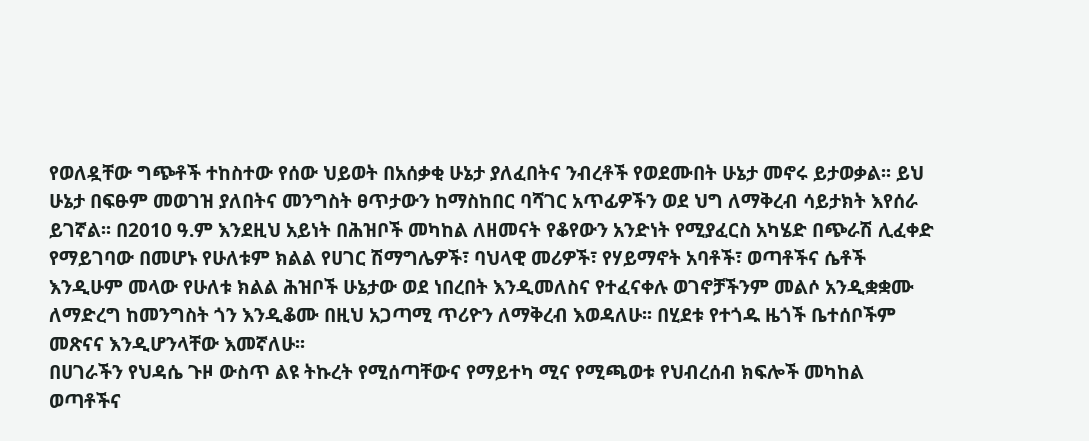የወለዷቸው ግጭቶች ተከስተው የሰው ህይወት በአሰቃቂ ሁኔታ ያለፈበትና ንብረቶች የወደሙበት ሁኔታ መኖሩ ይታወቃል፡፡ ይህ ሁኔታ በፍፁም መወገዝ ያለበትና መንግስት ፀጥታውን ከማስከበር ባሻገር አጥፊዎችን ወደ ህግ ለማቅረብ ሳይታክት እየሰራ ይገኛል፡፡ በ2010 ዓ.ም እንደዚህ አይነት በሕዝቦች መካከል ለዘመናት የቆየውን አንድነት የሚያፈርስ አካሄድ በጭራሽ ሊፈቀድ የማይገባው በመሆኑ የሁለቱም ክልል የሀገር ሽማግሌዎች፣ ባህላዊ መሪዎች፣ የሃይማኖት አባቶች፣ ወጣቶችና ሴቶች እንዲሁም መላው የሁለቱ ክልል ሕዝቦች ሁኔታው ወደ ነበረበት እንዲመለስና የተፈናቀሉ ወገኖቻችንም መልሶ አንዲቋቋሙ ለማድረግ ከመንግስት ጎን እንዲቆሙ በዚህ አጋጣሚ ጥሪዮን ለማቅረብ እወዳለሁ፡፡ በሂደቱ የተጎዱ ዜጎች ቤተሰቦችም መጽናና እንዲሆንላቸው እመኛለሁ፡፡
በሀገራችን የህዳሴ ጉዞ ውስጥ ልዩ ትኩረት የሚሰጣቸውና የማይተካ ሚና የሚጫወቱ የህብረሰብ ክፍሎች መካከል ወጣቶችና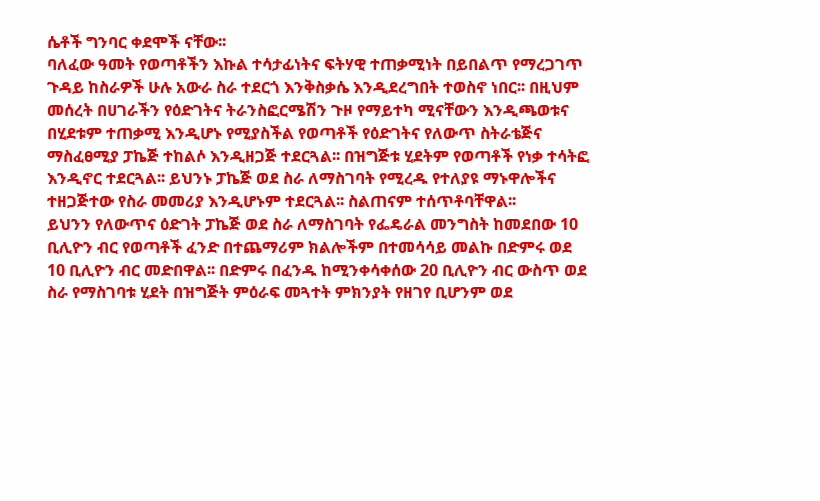ሴቶች ግንባር ቀደሞች ናቸው፡፡
ባለፈው ዓመት የወጣቶችን እኩል ተሳታፊነትና ፍትሃዊ ተጠቃሚነት በይበልጥ የማረጋገጥ ጉዳይ ከስራዎች ሁሉ አውራ ስራ ተደርጎ እንቅስቃሴ እንዲደረግበት ተወስኖ ነበር፡፡ በዚህም መሰረት በሀገራችን የዕድገትና ትራንስፎርሜሽን ጉዞ የማይተካ ሚናቸውን እንዲጫወቱና በሂደቱም ተጠቃሚ እንዲሆኑ የሚያስችል የወጣቶች የዕድገትና የለውጥ ስትራቴጅና ማስፈፀሚያ ፓኬጅ ተከልሶ እንዲዘጋጅ ተደርጓል፡፡ በዝግጅቱ ሂደትም የወጣቶች የነቃ ተሳትፎ እንዲኖር ተደርጓል፡፡ ይህንኑ ፓኬጅ ወደ ስራ ለማስገባት የሚረዱ የተለያዩ ማኑዋሎችና ተዘጋጅተው የስራ መመሪያ እንዲሆኑም ተደርጓል፡፡ ስልጠናም ተሰጥቶባቸዋል፡፡
ይህንን የለውጥና ዕድገት ፓኬጅ ወደ ስራ ለማስገባት የፌዴራል መንግስት ከመደበው 10 ቢሊዮን ብር የወጣቶች ፈንድ በተጨማሪም ክልሎችም በተመሳሳይ መልኩ በድምሩ ወደ 10 ቢሊዮን ብር መድበዋል፡፡ በድምሩ በፈንዱ ከሚንቀሳቀሰው 20 ቢሊዮን ብር ውስጥ ወደ ስራ የማስገባቱ ሂደት በዝግጅት ምዕራፍ መጓተት ምክንያት የዘገየ ቢሆንም ወደ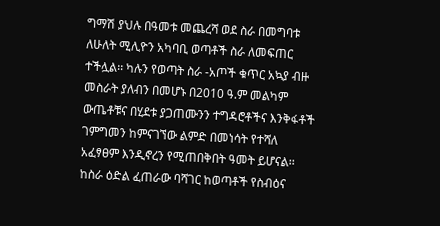ግማሽ ያህሉ በዓመቱ መጨረሻ ወደ ስራ በመግባቱ ለሁለት ሚሊዮን አካባቢ ወጣቶች ስራ ለመፍጠር ተችሏል፡፡ ካሉን የወጣት ስራ -አጦች ቁጥር አኳያ ብዙ መስራት ያለብን በመሆኑ በ2010 ዓ.ም መልካም ውጤቶቹና በሂደቱ ያጋጠሙንን ተግዳሮቶችና እንቅፋቶች ገምግመን ከምናገኘው ልምድ በመነሳት የተሻለ አፈፃፀም እንዲኖረን የሚጠበቅበት ዓመት ይሆናል፡፡ ከስራ ዕድል ፈጠራው ባሻገር ከወጣቶች የስብዕና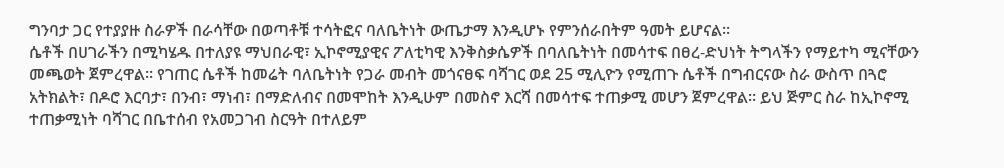ግንባታ ጋር የተያያዙ ስራዎች በራሳቸው በወጣቶቹ ተሳትፎና ባለቤትነት ውጤታማ እንዲሆኑ የምንሰራበትም ዓመት ይሆናል፡፡
ሴቶች በሀገራችን በሚካሄዱ በተለያዩ ማህበራዊ፣ ኢኮኖሚያዊና ፖለቲካዊ እንቅስቃሴዎች በባለቤትነት በመሳተፍ በፀረ-ድህነት ትግላችን የማይተካ ሚናቸውን መጫወት ጀምረዋል፡፡ የገጠር ሴቶች ከመሬት ባለቤትነት የጋራ መብት መጎናፀፍ ባሻገር ወደ 25 ሚሊዮን የሚጠጉ ሴቶች በግብርናው ስራ ውስጥ በጓሮ አትክልት፣ በዶሮ እርባታ፣ በንብ፣ ማነብ፣ በማድለብና በመሞከት እንዲሁም በመስኖ እርሻ በመሳተፍ ተጠቃሚ መሆን ጀምረዋል፡፡ ይህ ጅምር ስራ ከኢኮኖሚ ተጠቃሚነት ባሻገር በቤተሰብ የአመጋገብ ስርዓት በተለይም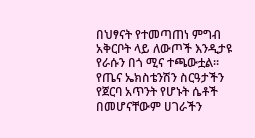በህፃናት የተመጣጠነ ምግብ አቅርቦት ላይ ለውጦች እንዲታዩ የራሱን በጎ ሚና ተጫውቷል፡፡
የጤና ኤክስቴንሽን ስርዓታችን የጀርባ አጥንት የሆኑት ሴቶች በመሆናቸውም ሀገራችን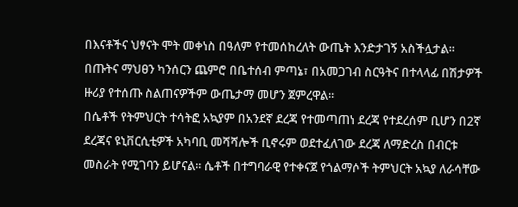በእናቶችና ህፃናት ሞት መቀነስ በዓለም የተመሰከረለት ውጤት እንድታገኝ አስችሏታል፡፡ በጡትና ማህፀን ካንሰርን ጨምሮ በቤተሰብ ምጣኔ፣ በአመጋገብ ስርዓትና በተላላፊ በሽታዎች ዙሪያ የተሰጡ ስልጠናዎችም ውጤታማ መሆን ጀምረዋል፡፡
በሴቶች የትምህርት ተሳትፎ አኳያም በአንደኛ ደረጃ የተመጣጠነ ደረጃ የተደረሰም ቢሆን በ2ኛ ደረጃና ዩኒቨርሲቲዎች አካባቢ መሻሻሎች ቢኖሩም ወደተፈለገው ደረጃ ለማድረስ በብርቱ መስራት የሚገባን ይሆናል፡፡ ሴቶች በተግባራዊ የተቀናጀ የጎልማሶች ትምህርት አኳያ ለራሳቸው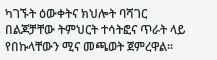ካገኙት ዕውቀትና ክህሎት ባሻገር በልጆቻቸው ትምህርት ተሳትፎና ጥራት ላይ የበኩላቸውን ሚና መጫወት ጀምረዋል፡፡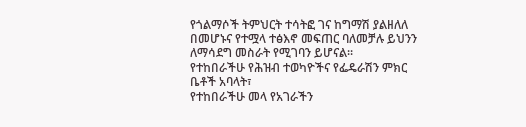የጎልማሶች ትምህርት ተሳትፎ ገና ከግማሽ ያልዘለለ በመሆኑና የተሟላ ተፅእኖ መፍጠር ባለመቻሉ ይህንን ለማሳደግ መስራት የሚገባን ይሆናል፡፡
የተከበራችሁ የሕዝብ ተወካዮችና የፌዴራሽን ምክር ቤቶች አባላት፣
የተከበራችሁ መላ የአገራችን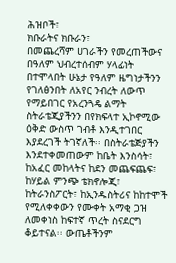ሕዝቦች፣
ክቡራትና ክቡራን፣
በመጨረሻም ሀገራችን የመረጠችውና በዓለም ህብረተሰብም ሃላፊነት በተሞላበት ሁኔታ የዓለም ዜግነታችንን የገለፅንበት ለአየር ንብረት ለውጥ የማይበገር የአረንጓዴ ልማት ስትራቴጂያችንን በየክፍላተ ኢኮኖሚው ዕቅድ ውስጥ ገብቶ እንዲተገበር እያደረገች ትገኛለች፡፡ በስትራቴጅያችን እንደተቀመጠውም ከቤት እንስሳት፣ ከአፈር መከላትና ከደን መጨፍጨፍ፣ ከሃይል ምንጭ ቴክኖሎጂ፣ ከትራንስፖርት፣ ከኢንዱስትሪና ከከተሞች የሚለቀቀውን የሙቀት አማቂ ጋዝ ለመቀነስ ከፍተኛ ጥረት ስናደርግ ቆይተናል፡፡ ውጤቶችንም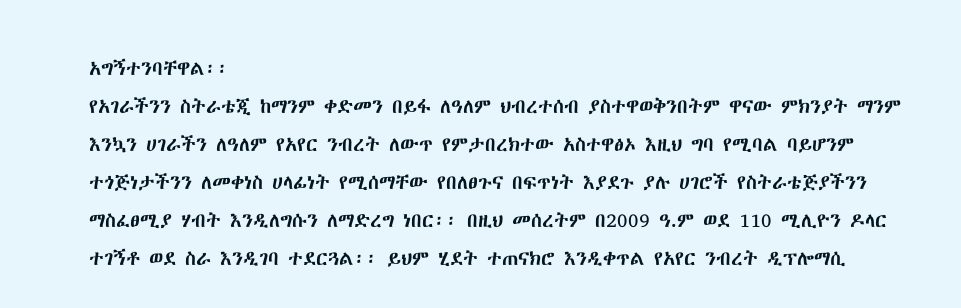አግኝተንባቸዋል፡፡
የአገራችንን ስትራቴጂ ከማንም ቀድመን በይፋ ለዓለም ህብረተሰብ ያስተዋወቅንበትም ዋናው ምክንያት ማንም እንኳን ሀገራችን ለዓለም የአየር ንብረት ለውጥ የምታበረክተው አስተዋፅኦ እዚህ ግባ የሚባል ባይሆንም ተጎጅነታችንን ለመቀነስ ሀላፊነት የሚሰማቸው የበለፀጉና በፍጥነት እያደጉ ያሉ ሀገሮች የስትራቴጅያችንን ማስፈፀሚያ ሃብት እንዲለግሱን ለማድረግ ነበር፡፡ በዚህ መሰረትም በ2009 ዓ.ም ወደ 110 ሚሊዮን ዶላር ተገኝቶ ወደ ስራ እንዲገባ ተደርጓል፡፡ ይህም ሂደት ተጠናክሮ እንዲቀጥል የአየር ንብረት ዲፕሎማሲ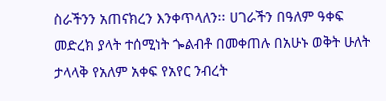ስራችንን አጠናክረን እንቀጥላለን፡፡ ሀገራችን በዓለም ዓቀፍ መድረክ ያላት ተሰሚነት ጐልብቶ በመቀጠሉ በአሁኑ ወቅት ሁለት ታላላቅ የአለም አቀፍ የአየር ንብረት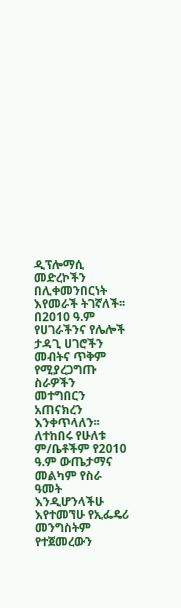ዲፕሎማሲ መድረኮችን በሊቀመንበርነት እየመራች ትገኛለች፡፡ በ2010 ዓ.ም የሀገራችንና የሌሎች ታዳጊ ሀገሮችን መብትና ጥቅም የሚያረጋግጡ ስራዎችን መተግበርን አጠናክረን እንቀጥላለን፡፡
ለተከበሩ የሁለቱ ም/ቤቶችም የ2010 ዓ.ም ውጤታማና መልካም የስራ ዓመት እንዲሆንላችሁ እየተመኘሁ የኢፌዴሪ መንግስትም የተጀመረውን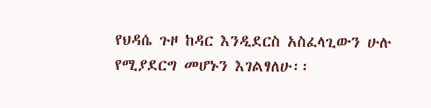የህዳሴ ጉዞ ከዳር እንዲደርስ አስፈላጊውን ሁሉ የሚያደርግ መሆኑን እገልፃለሁ፡፡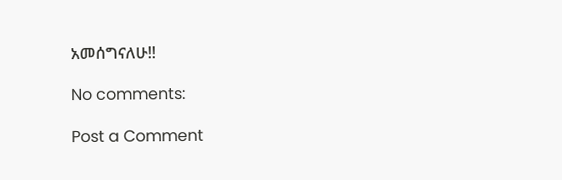አመሰግናለሁ!!

No comments:

Post a Comment